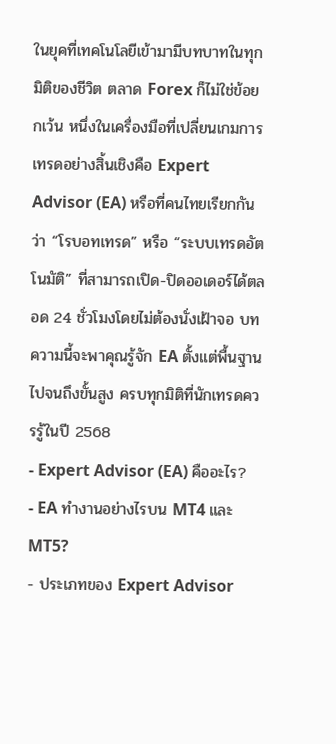ในยุคที่เทคโนโลยีเข้ามามีบทบาทในทุกมิติของชีวิต ตลาด Forex ก็ไม่ใช่ข้อยกเว้น หนึ่งในเครื่องมือที่เปลี่ยนเกมการเทรดอย่างสิ้นเชิงคือ Expert Advisor (EA) หรือที่คนไทยเรียกกันว่า “โรบอทเทรด” หรือ “ระบบเทรดอัตโนมัติ” ที่สามารถเปิด-ปิดออเดอร์ได้ตลอด 24 ชั่วโมงโดยไม่ต้องนั่งเฝ้าจอ บทความนี้จะพาคุณรู้จัก EA ตั้งแต่พื้นฐานไปจนถึงขั้นสูง ครบทุกมิติที่นักเทรดควรรู้ในปี 2568
- Expert Advisor (EA) คืออะไร?
- EA ทำงานอย่างไรบน MT4 และ MT5?
- ประเภทของ Expert Advisor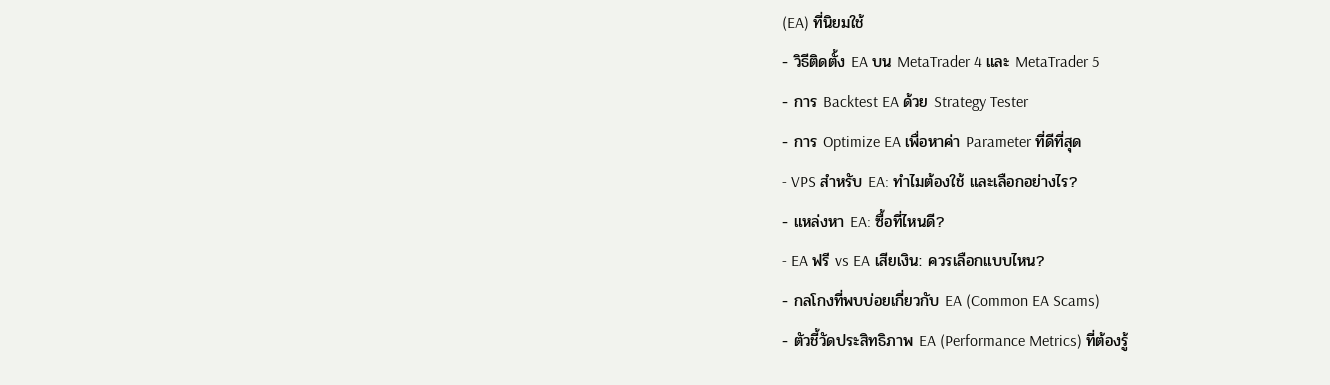(EA) ที่นิยมใช้
- วิธีติดตั้ง EA บน MetaTrader 4 และ MetaTrader 5
- การ Backtest EA ด้วย Strategy Tester
- การ Optimize EA เพื่อหาค่า Parameter ที่ดีที่สุด
- VPS สำหรับ EA: ทำไมต้องใช้ และเลือกอย่างไร?
- แหล่งหา EA: ซื้อที่ไหนดี?
- EA ฟรี vs EA เสียเงิน: ควรเลือกแบบไหน?
- กลโกงที่พบบ่อยเกี่ยวกับ EA (Common EA Scams)
- ตัวชี้วัดประสิทธิภาพ EA (Performance Metrics) ที่ต้องรู้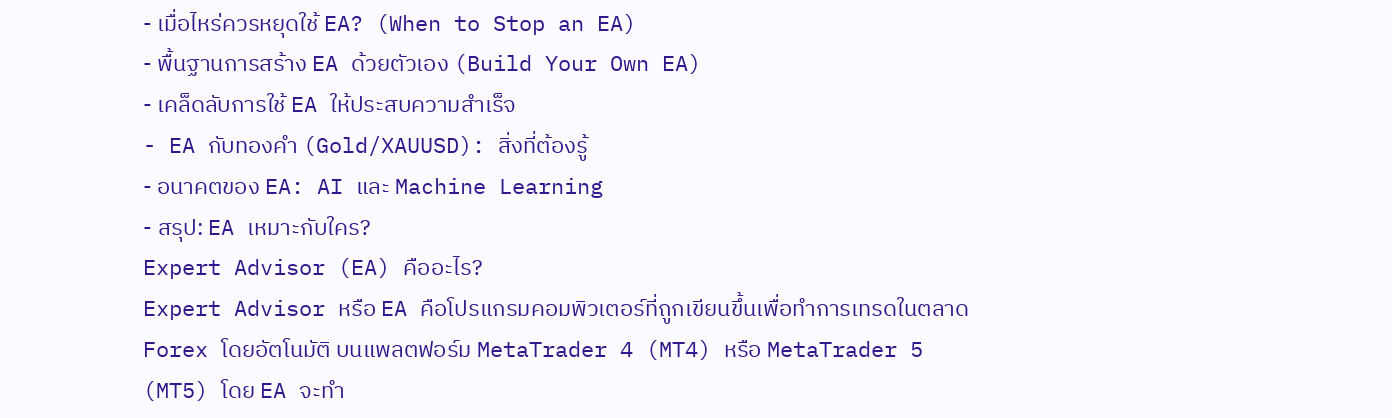- เมื่อไหร่ควรหยุดใช้ EA? (When to Stop an EA)
- พื้นฐานการสร้าง EA ด้วยตัวเอง (Build Your Own EA)
- เคล็ดลับการใช้ EA ให้ประสบความสำเร็จ
- EA กับทองคำ (Gold/XAUUSD): สิ่งที่ต้องรู้
- อนาคตของ EA: AI และ Machine Learning
- สรุป: EA เหมาะกับใคร?
Expert Advisor (EA) คืออะไร?
Expert Advisor หรือ EA คือโปรแกรมคอมพิวเตอร์ที่ถูกเขียนขึ้นเพื่อทำการเทรดในตลาด Forex โดยอัตโนมัติ บนแพลตฟอร์ม MetaTrader 4 (MT4) หรือ MetaTrader 5 (MT5) โดย EA จะทำ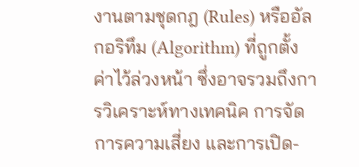งานตามชุดกฎ (Rules) หรืออัลกอริทึม (Algorithm) ที่ถูกตั้งค่าไว้ล่วงหน้า ซึ่งอาจรวมถึงการวิเคราะห์ทางเทคนิค การจัดการความเสี่ยง และการเปิด-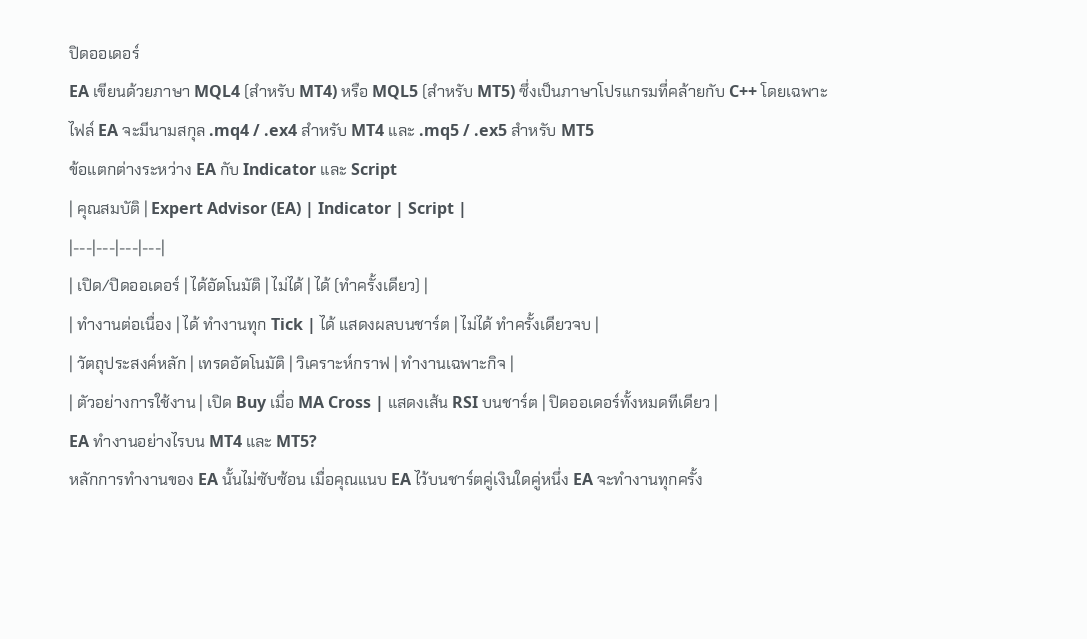ปิดออเดอร์
EA เขียนด้วยภาษา MQL4 (สำหรับ MT4) หรือ MQL5 (สำหรับ MT5) ซึ่งเป็นภาษาโปรแกรมที่คล้ายกับ C++ โดยเฉพาะ ไฟล์ EA จะมีนามสกุล .mq4 / .ex4 สำหรับ MT4 และ .mq5 / .ex5 สำหรับ MT5
ข้อแตกต่างระหว่าง EA กับ Indicator และ Script
| คุณสมบัติ | Expert Advisor (EA) | Indicator | Script |
|---|---|---|---|
| เปิด/ปิดออเดอร์ | ได้อัตโนมัติ | ไม่ได้ | ได้ (ทำครั้งเดียว) |
| ทำงานต่อเนื่อง | ได้ ทำงานทุก Tick | ได้ แสดงผลบนชาร์ต | ไม่ได้ ทำครั้งเดียวจบ |
| วัตถุประสงค์หลัก | เทรดอัตโนมัติ | วิเคราะห์กราฟ | ทำงานเฉพาะกิจ |
| ตัวอย่างการใช้งาน | เปิด Buy เมื่อ MA Cross | แสดงเส้น RSI บนชาร์ต | ปิดออเดอร์ทั้งหมดทีเดียว |
EA ทำงานอย่างไรบน MT4 และ MT5?
หลักการทำงานของ EA นั้นไม่ซับซ้อน เมื่อคุณแนบ EA ไว้บนชาร์ตคู่เงินใดคู่หนึ่ง EA จะทำงานทุกครั้ง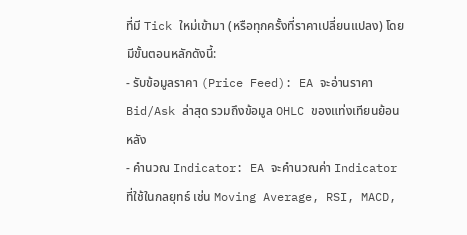ที่มี Tick ใหม่เข้ามา (หรือทุกครั้งที่ราคาเปลี่ยนแปลง) โดยมีขั้นตอนหลักดังนี้:
- รับข้อมูลราคา (Price Feed): EA จะอ่านราคา Bid/Ask ล่าสุด รวมถึงข้อมูล OHLC ของแท่งเทียนย้อนหลัง
- คำนวณ Indicator: EA จะคำนวณค่า Indicator ที่ใช้ในกลยุทธ์ เช่น Moving Average, RSI, MACD,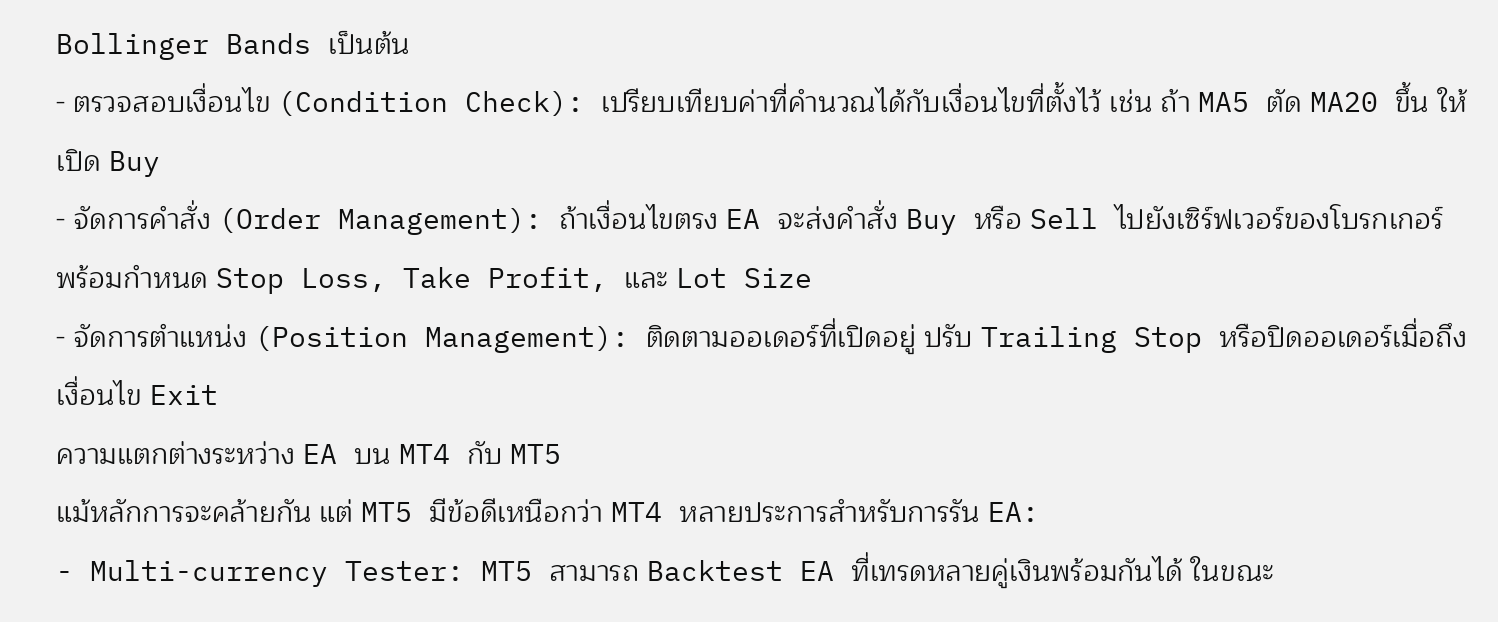Bollinger Bands เป็นต้น
- ตรวจสอบเงื่อนไข (Condition Check): เปรียบเทียบค่าที่คำนวณได้กับเงื่อนไขที่ตั้งไว้ เช่น ถ้า MA5 ตัด MA20 ขึ้น ให้เปิด Buy
- จัดการคำสั่ง (Order Management): ถ้าเงื่อนไขตรง EA จะส่งคำสั่ง Buy หรือ Sell ไปยังเซิร์ฟเวอร์ของโบรกเกอร์ พร้อมกำหนด Stop Loss, Take Profit, และ Lot Size
- จัดการตำแหน่ง (Position Management): ติดตามออเดอร์ที่เปิดอยู่ ปรับ Trailing Stop หรือปิดออเดอร์เมื่อถึงเงื่อนไข Exit
ความแตกต่างระหว่าง EA บน MT4 กับ MT5
แม้หลักการจะคล้ายกัน แต่ MT5 มีข้อดีเหนือกว่า MT4 หลายประการสำหรับการรัน EA:
- Multi-currency Tester: MT5 สามารถ Backtest EA ที่เทรดหลายคู่เงินพร้อมกันได้ ในขณะ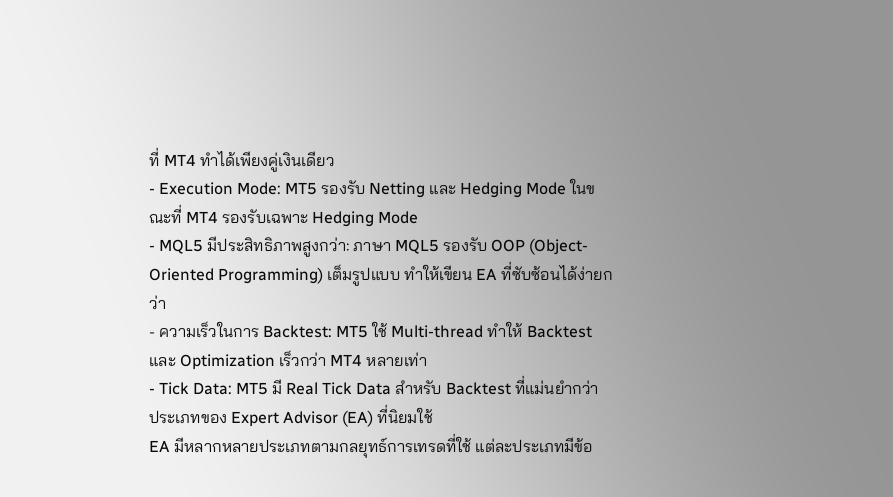ที่ MT4 ทำได้เพียงคู่เงินเดียว
- Execution Mode: MT5 รองรับ Netting และ Hedging Mode ในขณะที่ MT4 รองรับเฉพาะ Hedging Mode
- MQL5 มีประสิทธิภาพสูงกว่า: ภาษา MQL5 รองรับ OOP (Object-Oriented Programming) เต็มรูปแบบ ทำให้เขียน EA ที่ซับซ้อนได้ง่ายกว่า
- ความเร็วในการ Backtest: MT5 ใช้ Multi-thread ทำให้ Backtest และ Optimization เร็วกว่า MT4 หลายเท่า
- Tick Data: MT5 มี Real Tick Data สำหรับ Backtest ที่แม่นยำกว่า
ประเภทของ Expert Advisor (EA) ที่นิยมใช้
EA มีหลากหลายประเภทตามกลยุทธ์การเทรดที่ใช้ แต่ละประเภทมีข้อ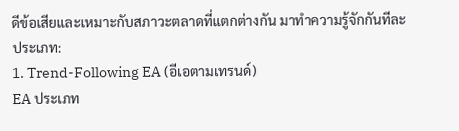ดีข้อเสียและเหมาะกับสภาวะตลาดที่แตกต่างกัน มาทำความรู้จักกันทีละประเภท:
1. Trend-Following EA (อีเอตามเทรนด์)
EA ประเภท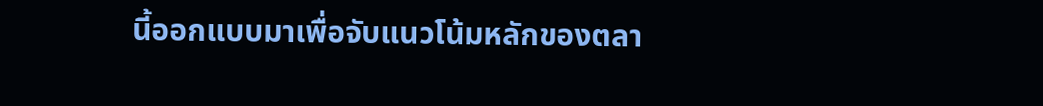นี้ออกแบบมาเพื่อจับแนวโน้มหลักของตลา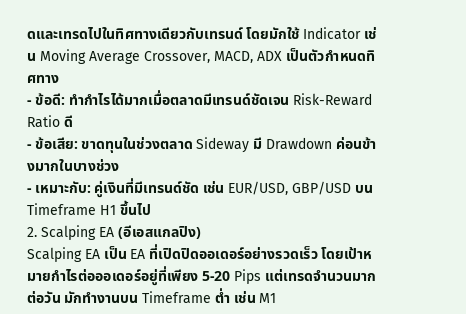ดและเทรดไปในทิศทางเดียวกับเทรนด์ โดยมักใช้ Indicator เช่น Moving Average Crossover, MACD, ADX เป็นตัวกำหนดทิศทาง
- ข้อดี: ทำกำไรได้มากเมื่อตลาดมีเทรนด์ชัดเจน Risk-Reward Ratio ดี
- ข้อเสีย: ขาดทุนในช่วงตลาด Sideway มี Drawdown ค่อนข้างมากในบางช่วง
- เหมาะกับ: คู่เงินที่มีเทรนด์ชัด เช่น EUR/USD, GBP/USD บน Timeframe H1 ขึ้นไป
2. Scalping EA (อีเอสแกลปิง)
Scalping EA เป็น EA ที่เปิดปิดออเดอร์อย่างรวดเร็ว โดยเป้าหมายกำไรต่อออเดอร์อยู่ที่เพียง 5-20 Pips แต่เทรดจำนวนมากต่อวัน มักทำงานบน Timeframe ต่ำ เช่น M1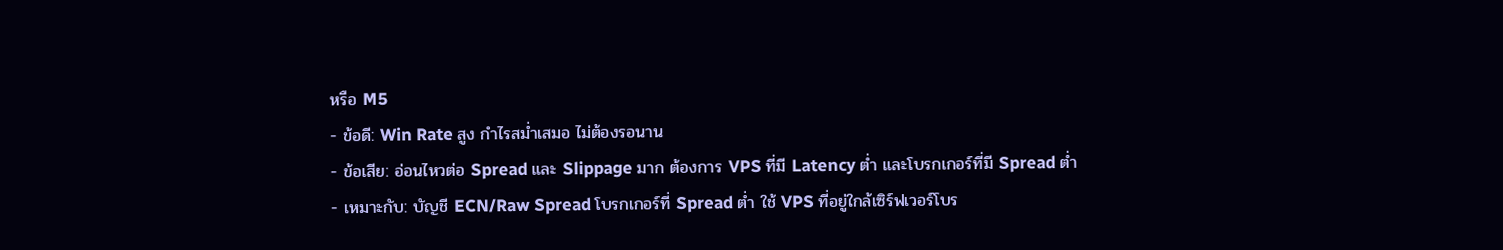หรือ M5
- ข้อดี: Win Rate สูง กำไรสม่ำเสมอ ไม่ต้องรอนาน
- ข้อเสีย: อ่อนไหวต่อ Spread และ Slippage มาก ต้องการ VPS ที่มี Latency ต่ำ และโบรกเกอร์ที่มี Spread ต่ำ
- เหมาะกับ: บัญชี ECN/Raw Spread โบรกเกอร์ที่ Spread ต่ำ ใช้ VPS ที่อยู่ใกล้เซิร์ฟเวอร์โบร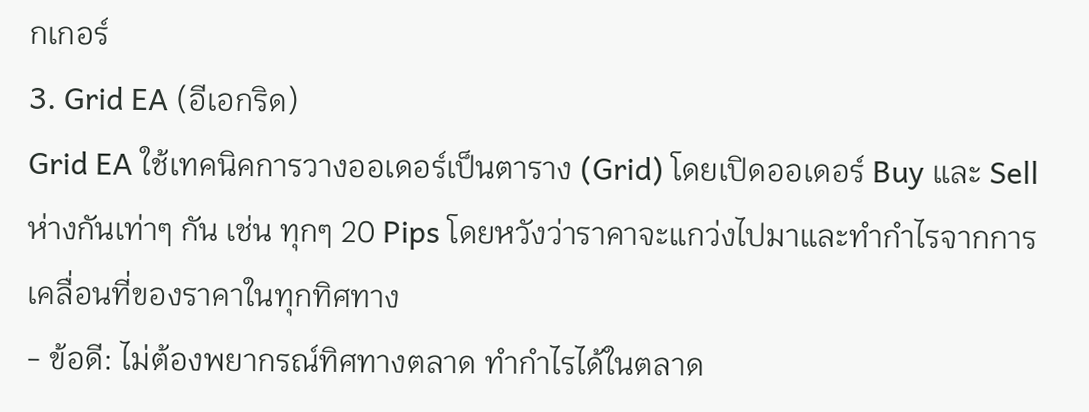กเกอร์
3. Grid EA (อีเอกริด)
Grid EA ใช้เทคนิคการวางออเดอร์เป็นตาราง (Grid) โดยเปิดออเดอร์ Buy และ Sell ห่างกันเท่าๆ กัน เช่น ทุกๆ 20 Pips โดยหวังว่าราคาจะแกว่งไปมาและทำกำไรจากการเคลื่อนที่ของราคาในทุกทิศทาง
- ข้อดี: ไม่ต้องพยากรณ์ทิศทางตลาด ทำกำไรได้ในตลาด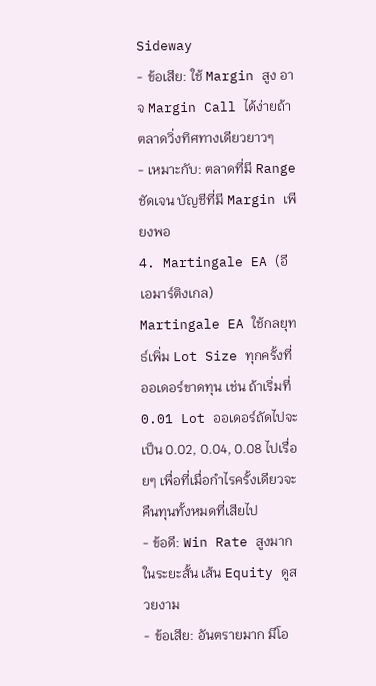Sideway
- ข้อเสีย: ใช้ Margin สูง อาจ Margin Call ได้ง่ายถ้าตลาดวิ่งทิศทางเดียวยาวๆ
- เหมาะกับ: ตลาดที่มี Range ชัดเจน บัญชีที่มี Margin เพียงพอ
4. Martingale EA (อีเอมาร์ติงเกล)
Martingale EA ใช้กลยุทธ์เพิ่ม Lot Size ทุกครั้งที่ออเดอร์ขาดทุน เช่น ถ้าเริ่มที่ 0.01 Lot ออเดอร์ถัดไปจะเป็น 0.02, 0.04, 0.08 ไปเรื่อยๆ เพื่อที่เมื่อกำไรครั้งเดียวจะคืนทุนทั้งหมดที่เสียไป
- ข้อดี: Win Rate สูงมากในระยะสั้น เส้น Equity ดูสวยงาม
- ข้อเสีย: อันตรายมาก มีโอ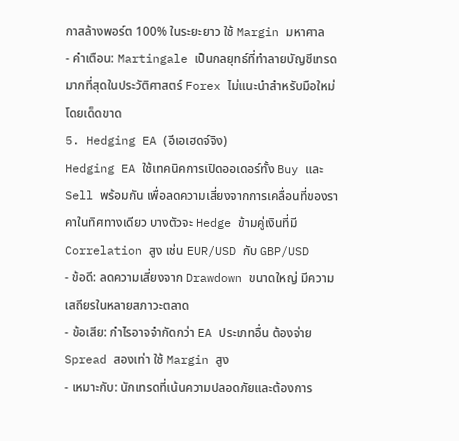กาสล้างพอร์ต 100% ในระยะยาว ใช้ Margin มหาศาล
- คำเตือน: Martingale เป็นกลยุทธ์ที่ทำลายบัญชีเทรดมากที่สุดในประวัติศาสตร์ Forex ไม่แนะนำสำหรับมือใหม่โดยเด็ดขาด
5. Hedging EA (อีเอเฮดจ์จิง)
Hedging EA ใช้เทคนิคการเปิดออเดอร์ทั้ง Buy และ Sell พร้อมกัน เพื่อลดความเสี่ยงจากการเคลื่อนที่ของราคาในทิศทางเดียว บางตัวจะ Hedge ข้ามคู่เงินที่มี Correlation สูง เช่น EUR/USD กับ GBP/USD
- ข้อดี: ลดความเสี่ยงจาก Drawdown ขนาดใหญ่ มีความเสถียรในหลายสภาวะตลาด
- ข้อเสีย: กำไรอาจจำกัดกว่า EA ประเภทอื่น ต้องจ่าย Spread สองเท่า ใช้ Margin สูง
- เหมาะกับ: นักเทรดที่เน้นความปลอดภัยและต้องการ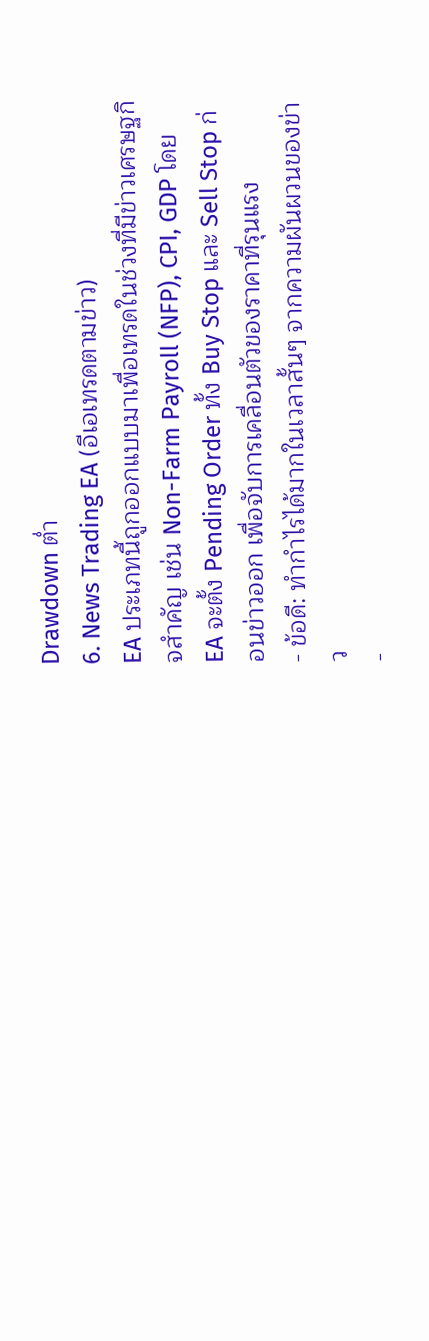Drawdown ต่ำ
6. News Trading EA (อีเอเทรดตามข่าว)
EA ประเภทนี้ถูกออกแบบมาเพื่อเทรดในช่วงที่มีข่าวเศรษฐกิจสำคัญ เช่น Non-Farm Payroll (NFP), CPI, GDP โดย EA จะตั้ง Pending Order ทั้ง Buy Stop และ Sell Stop ก่อนข่าวออก เพื่อจับการเคลื่อนตัวของราคาที่รุนแรง
- ข้อดี: ทำกำไรได้มากในเวลาสั้นๆ จากความผันผวนของข่าว
-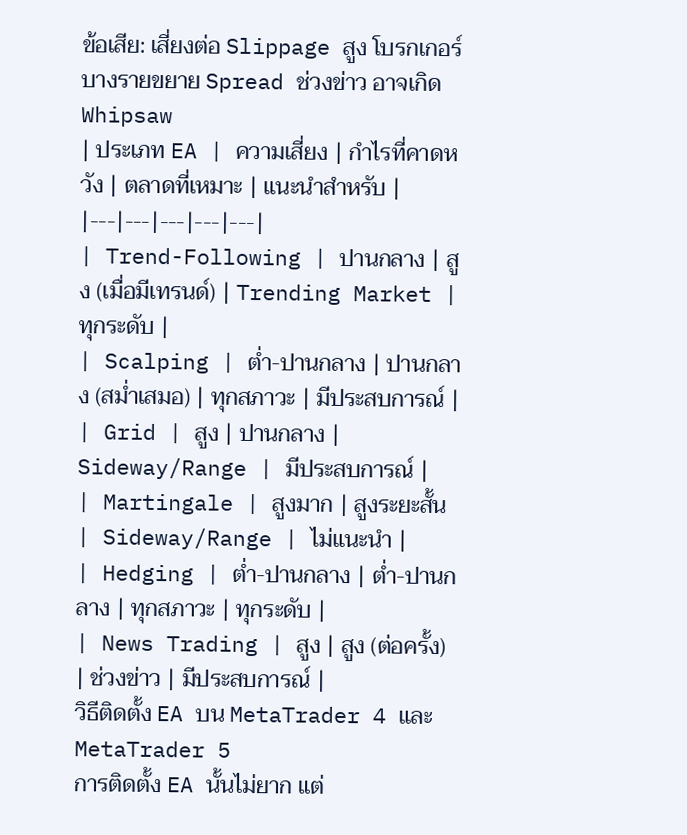ข้อเสีย: เสี่ยงต่อ Slippage สูง โบรกเกอร์บางรายขยาย Spread ช่วงข่าว อาจเกิด Whipsaw
| ประเภท EA | ความเสี่ยง | กำไรที่คาดหวัง | ตลาดที่เหมาะ | แนะนำสำหรับ |
|---|---|---|---|---|
| Trend-Following | ปานกลาง | สูง (เมื่อมีเทรนด์) | Trending Market | ทุกระดับ |
| Scalping | ต่ำ-ปานกลาง | ปานกลาง (สม่ำเสมอ) | ทุกสภาวะ | มีประสบการณ์ |
| Grid | สูง | ปานกลาง | Sideway/Range | มีประสบการณ์ |
| Martingale | สูงมาก | สูงระยะสั้น | Sideway/Range | ไม่แนะนำ |
| Hedging | ต่ำ-ปานกลาง | ต่ำ-ปานกลาง | ทุกสภาวะ | ทุกระดับ |
| News Trading | สูง | สูง (ต่อครั้ง) | ช่วงข่าว | มีประสบการณ์ |
วิธีติดตั้ง EA บน MetaTrader 4 และ MetaTrader 5
การติดตั้ง EA นั้นไม่ยาก แต่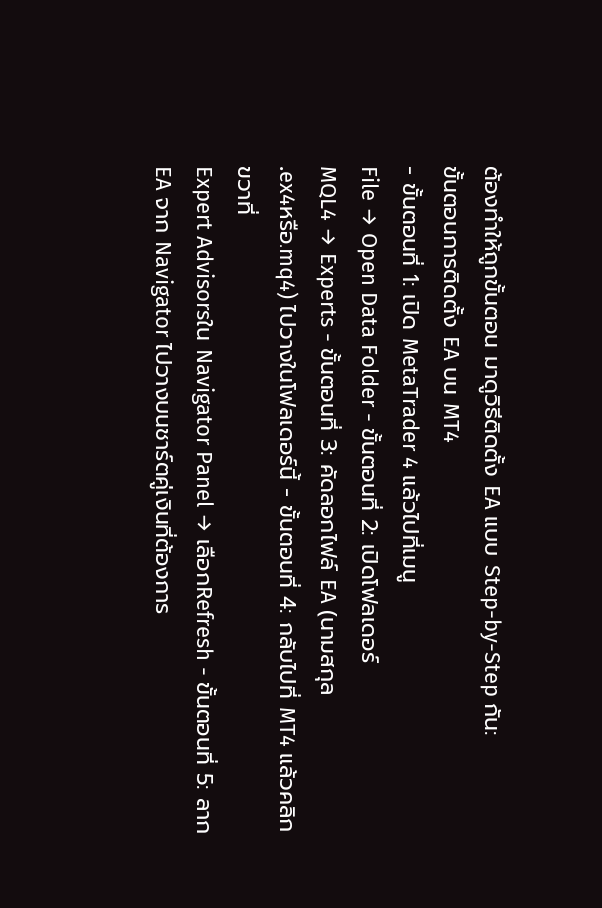ต้องทำให้ถูกขั้นตอน มาดูวิธีติดตั้ง EA แบบ Step-by-Step กัน:
ขั้นตอนการติดตั้ง EA บน MT4
- ขั้นตอนที่ 1: เปิด MetaTrader 4 แล้วไปที่เมนู
File → Open Data Folder - ขั้นตอนที่ 2: เปิดโฟลเดอร์
MQL4 → Experts - ขั้นตอนที่ 3: คัดลอกไฟล์ EA (นามสกุล
.ex4หรือ.mq4) ไปวางในโฟลเดอร์นี้ - ขั้นตอนที่ 4: กลับไปที่ MT4 แล้วคลิกขวาที่
Expert Advisorsใน Navigator Panel → เลือกRefresh - ขั้นตอนที่ 5: ลาก EA จาก Navigator ไปวางบนชาร์ตคู่เงินที่ต้องการ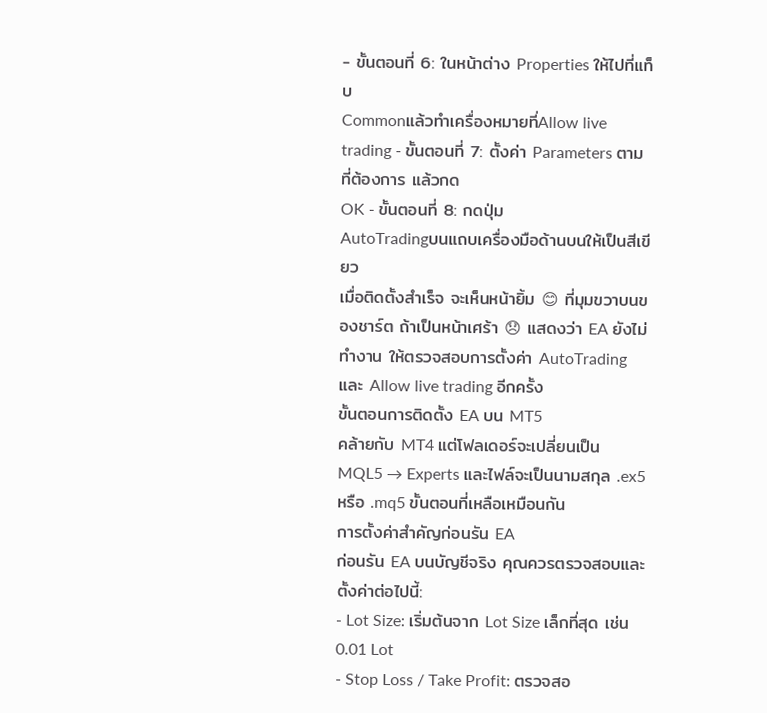- ขั้นตอนที่ 6: ในหน้าต่าง Properties ให้ไปที่แท็บ
Commonแล้วทำเครื่องหมายที่Allow live trading - ขั้นตอนที่ 7: ตั้งค่า Parameters ตามที่ต้องการ แล้วกด
OK - ขั้นตอนที่ 8: กดปุ่ม
AutoTradingบนแถบเครื่องมือด้านบนให้เป็นสีเขียว
เมื่อติดตั้งสำเร็จ จะเห็นหน้ายิ้ม 😊 ที่มุมขวาบนของชาร์ต ถ้าเป็นหน้าเศร้า 😞 แสดงว่า EA ยังไม่ทำงาน ให้ตรวจสอบการตั้งค่า AutoTrading และ Allow live trading อีกครั้ง
ขั้นตอนการติดตั้ง EA บน MT5
คล้ายกับ MT4 แต่โฟลเดอร์จะเปลี่ยนเป็น MQL5 → Experts และไฟล์จะเป็นนามสกุล .ex5 หรือ .mq5 ขั้นตอนที่เหลือเหมือนกัน
การตั้งค่าสำคัญก่อนรัน EA
ก่อนรัน EA บนบัญชีจริง คุณควรตรวจสอบและตั้งค่าต่อไปนี้:
- Lot Size: เริ่มต้นจาก Lot Size เล็กที่สุด เช่น 0.01 Lot
- Stop Loss / Take Profit: ตรวจสอ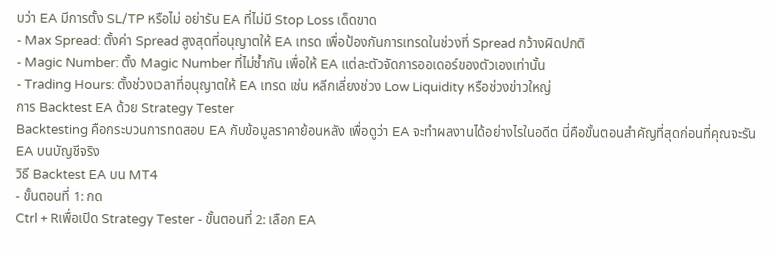บว่า EA มีการตั้ง SL/TP หรือไม่ อย่ารัน EA ที่ไม่มี Stop Loss เด็ดขาด
- Max Spread: ตั้งค่า Spread สูงสุดที่อนุญาตให้ EA เทรด เพื่อป้องกันการเทรดในช่วงที่ Spread กว้างผิดปกติ
- Magic Number: ตั้ง Magic Number ที่ไม่ซ้ำกัน เพื่อให้ EA แต่ละตัวจัดการออเดอร์ของตัวเองเท่านั้น
- Trading Hours: ตั้งช่วงเวลาที่อนุญาตให้ EA เทรด เช่น หลีกเลี่ยงช่วง Low Liquidity หรือช่วงข่าวใหญ่
การ Backtest EA ด้วย Strategy Tester
Backtesting คือกระบวนการทดสอบ EA กับข้อมูลราคาย้อนหลัง เพื่อดูว่า EA จะทำผลงานได้อย่างไรในอดีต นี่คือขั้นตอนสำคัญที่สุดก่อนที่คุณจะรัน EA บนบัญชีจริง
วิธี Backtest EA บน MT4
- ขั้นตอนที่ 1: กด
Ctrl + Rเพื่อเปิด Strategy Tester - ขั้นตอนที่ 2: เลือก EA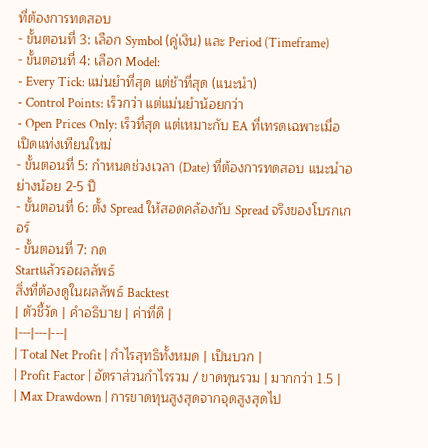ที่ต้องการทดสอบ
- ขั้นตอนที่ 3: เลือก Symbol (คู่เงิน) และ Period (Timeframe)
- ขั้นตอนที่ 4: เลือก Model:
- Every Tick: แม่นยำที่สุด แต่ช้าที่สุด (แนะนำ)
- Control Points: เร็วกว่า แต่แม่นยำน้อยกว่า
- Open Prices Only: เร็วที่สุด แต่เหมาะกับ EA ที่เทรดเฉพาะเมื่อเปิดแท่งเทียนใหม่
- ขั้นตอนที่ 5: กำหนดช่วงเวลา (Date) ที่ต้องการทดสอบ แนะนำอย่างน้อย 2-5 ปี
- ขั้นตอนที่ 6: ตั้ง Spread ให้สอดคล้องกับ Spread จริงของโบรกเกอร์
- ขั้นตอนที่ 7: กด
Startแล้วรอผลลัพธ์
สิ่งที่ต้องดูในผลลัพธ์ Backtest
| ตัวชี้วัด | คำอธิบาย | ค่าที่ดี |
|---|---|---|
| Total Net Profit | กำไรสุทธิทั้งหมด | เป็นบวก |
| Profit Factor | อัตราส่วนกำไรรวม / ขาดทุนรวม | มากกว่า 1.5 |
| Max Drawdown | การขาดทุนสูงสุดจากจุดสูงสุดไป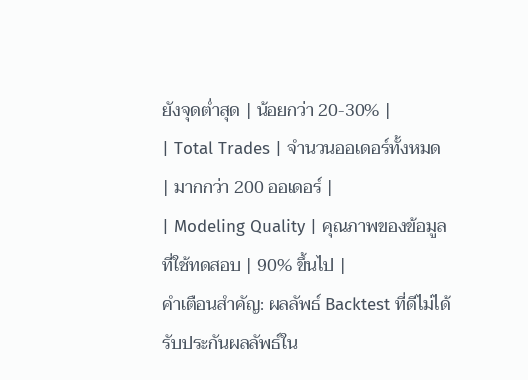ยังจุดต่ำสุด | น้อยกว่า 20-30% |
| Total Trades | จำนวนออเดอร์ทั้งหมด | มากกว่า 200 ออเดอร์ |
| Modeling Quality | คุณภาพของข้อมูลที่ใช้ทดสอบ | 90% ขึ้นไป |
คำเตือนสำคัญ: ผลลัพธ์ Backtest ที่ดีไม่ได้รับประกันผลลัพธ์ใน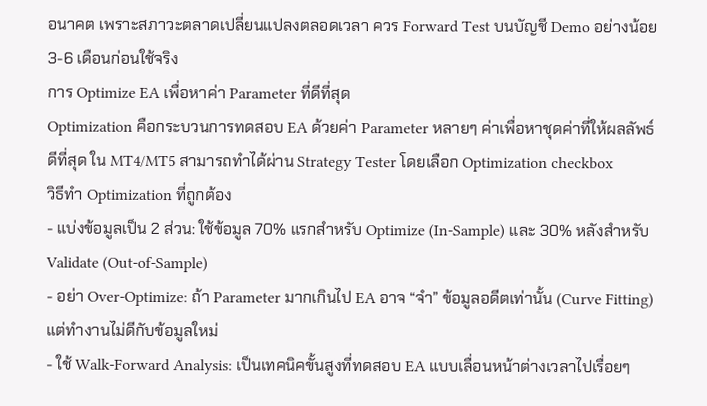อนาคต เพราะสภาวะตลาดเปลี่ยนแปลงตลอดเวลา ควร Forward Test บนบัญชี Demo อย่างน้อย 3-6 เดือนก่อนใช้จริง
การ Optimize EA เพื่อหาค่า Parameter ที่ดีที่สุด
Optimization คือกระบวนการทดสอบ EA ด้วยค่า Parameter หลายๆ ค่าเพื่อหาชุดค่าที่ให้ผลลัพธ์ดีที่สุด ใน MT4/MT5 สามารถทำได้ผ่าน Strategy Tester โดยเลือก Optimization checkbox
วิธีทำ Optimization ที่ถูกต้อง
- แบ่งข้อมูลเป็น 2 ส่วน: ใช้ข้อมูล 70% แรกสำหรับ Optimize (In-Sample) และ 30% หลังสำหรับ Validate (Out-of-Sample)
- อย่า Over-Optimize: ถ้า Parameter มากเกินไป EA อาจ “จำ” ข้อมูลอดีตเท่านั้น (Curve Fitting) แต่ทำงานไม่ดีกับข้อมูลใหม่
- ใช้ Walk-Forward Analysis: เป็นเทคนิคขั้นสูงที่ทดสอบ EA แบบเลื่อนหน้าต่างเวลาไปเรื่อยๆ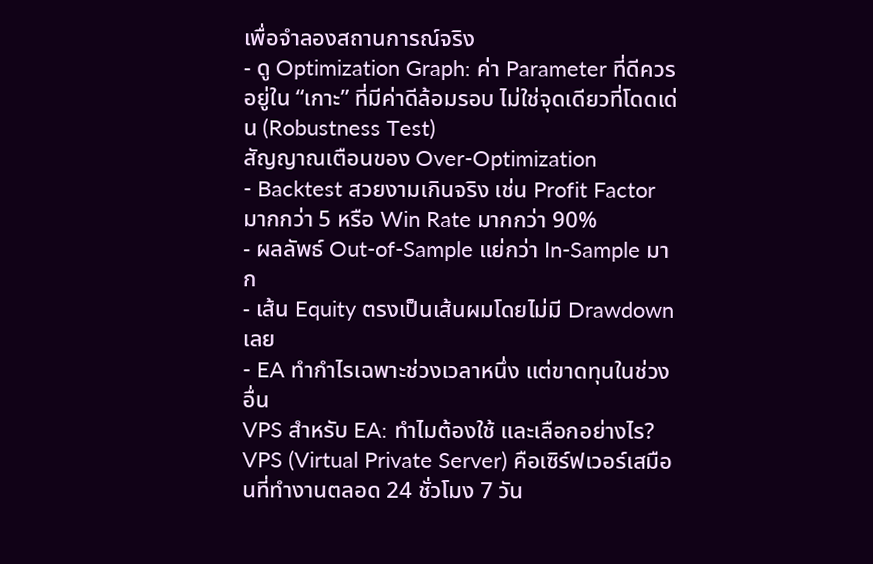เพื่อจำลองสถานการณ์จริง
- ดู Optimization Graph: ค่า Parameter ที่ดีควรอยู่ใน “เกาะ” ที่มีค่าดีล้อมรอบ ไม่ใช่จุดเดียวที่โดดเด่น (Robustness Test)
สัญญาณเตือนของ Over-Optimization
- Backtest สวยงามเกินจริง เช่น Profit Factor มากกว่า 5 หรือ Win Rate มากกว่า 90%
- ผลลัพธ์ Out-of-Sample แย่กว่า In-Sample มาก
- เส้น Equity ตรงเป็นเส้นผมโดยไม่มี Drawdown เลย
- EA ทำกำไรเฉพาะช่วงเวลาหนึ่ง แต่ขาดทุนในช่วงอื่น
VPS สำหรับ EA: ทำไมต้องใช้ และเลือกอย่างไร?
VPS (Virtual Private Server) คือเซิร์ฟเวอร์เสมือนที่ทำงานตลอด 24 ชั่วโมง 7 วัน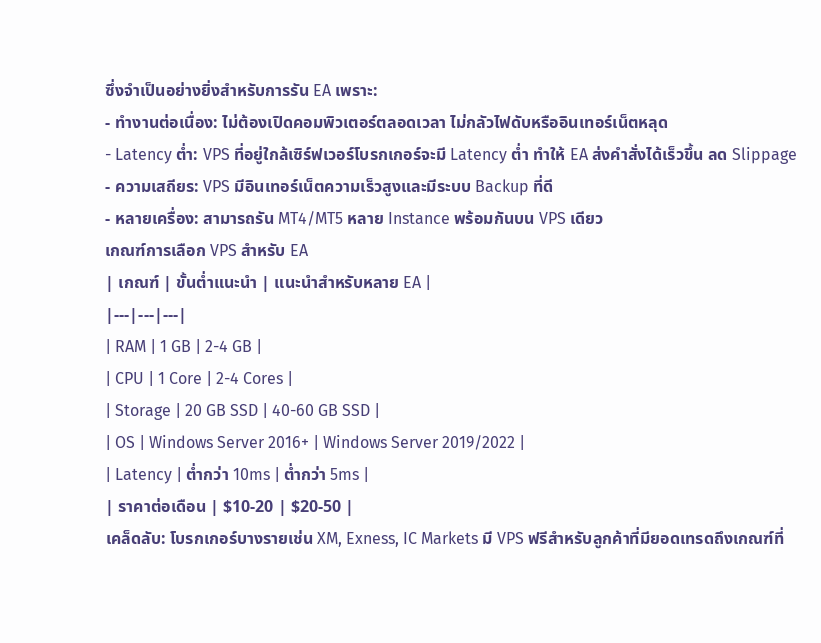ซึ่งจำเป็นอย่างยิ่งสำหรับการรัน EA เพราะ:
- ทำงานต่อเนื่อง: ไม่ต้องเปิดคอมพิวเตอร์ตลอดเวลา ไม่กลัวไฟดับหรืออินเทอร์เน็ตหลุด
- Latency ต่ำ: VPS ที่อยู่ใกล้เซิร์ฟเวอร์โบรกเกอร์จะมี Latency ต่ำ ทำให้ EA ส่งคำสั่งได้เร็วขึ้น ลด Slippage
- ความเสถียร: VPS มีอินเทอร์เน็ตความเร็วสูงและมีระบบ Backup ที่ดี
- หลายเครื่อง: สามารถรัน MT4/MT5 หลาย Instance พร้อมกันบน VPS เดียว
เกณฑ์การเลือก VPS สำหรับ EA
| เกณฑ์ | ขั้นต่ำแนะนำ | แนะนำสำหรับหลาย EA |
|---|---|---|
| RAM | 1 GB | 2-4 GB |
| CPU | 1 Core | 2-4 Cores |
| Storage | 20 GB SSD | 40-60 GB SSD |
| OS | Windows Server 2016+ | Windows Server 2019/2022 |
| Latency | ต่ำกว่า 10ms | ต่ำกว่า 5ms |
| ราคาต่อเดือน | $10-20 | $20-50 |
เคล็ดลับ: โบรกเกอร์บางรายเช่น XM, Exness, IC Markets มี VPS ฟรีสำหรับลูกค้าที่มียอดเทรดถึงเกณฑ์ที่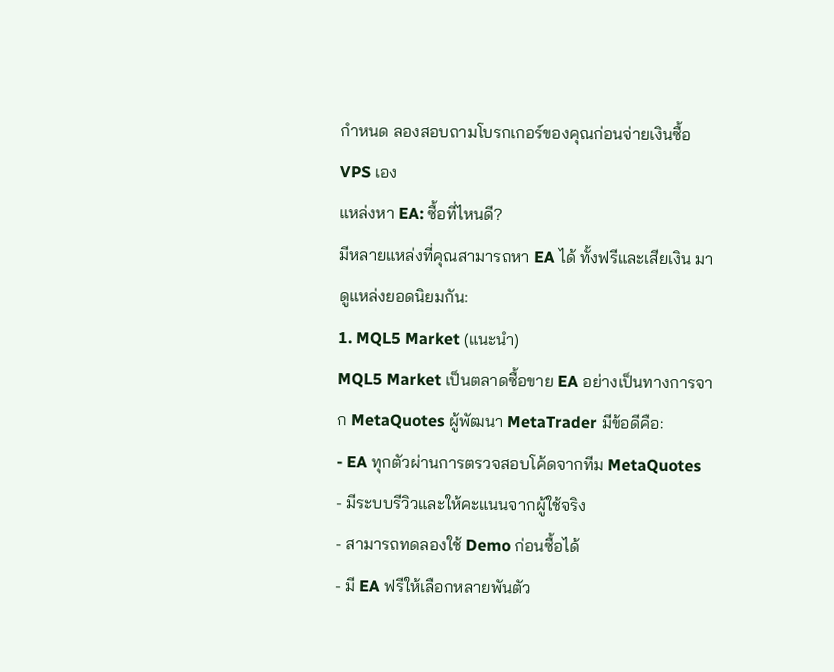กำหนด ลองสอบถามโบรกเกอร์ของคุณก่อนจ่ายเงินซื้อ VPS เอง
แหล่งหา EA: ซื้อที่ไหนดี?
มีหลายแหล่งที่คุณสามารถหา EA ได้ ทั้งฟรีและเสียเงิน มาดูแหล่งยอดนิยมกัน:
1. MQL5 Market (แนะนำ)
MQL5 Market เป็นตลาดซื้อขาย EA อย่างเป็นทางการจาก MetaQuotes ผู้พัฒนา MetaTrader มีข้อดีคือ:
- EA ทุกตัวผ่านการตรวจสอบโค้ดจากทีม MetaQuotes
- มีระบบรีวิวและให้คะแนนจากผู้ใช้จริง
- สามารถทดลองใช้ Demo ก่อนซื้อได้
- มี EA ฟรีให้เลือกหลายพันตัว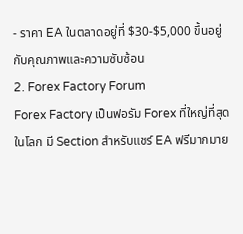- ราคา EA ในตลาดอยู่ที่ $30-$5,000 ขึ้นอยู่กับคุณภาพและความซับซ้อน
2. Forex Factory Forum
Forex Factory เป็นฟอรัม Forex ที่ใหญ่ที่สุดในโลก มี Section สำหรับแชร์ EA ฟรีมากมาย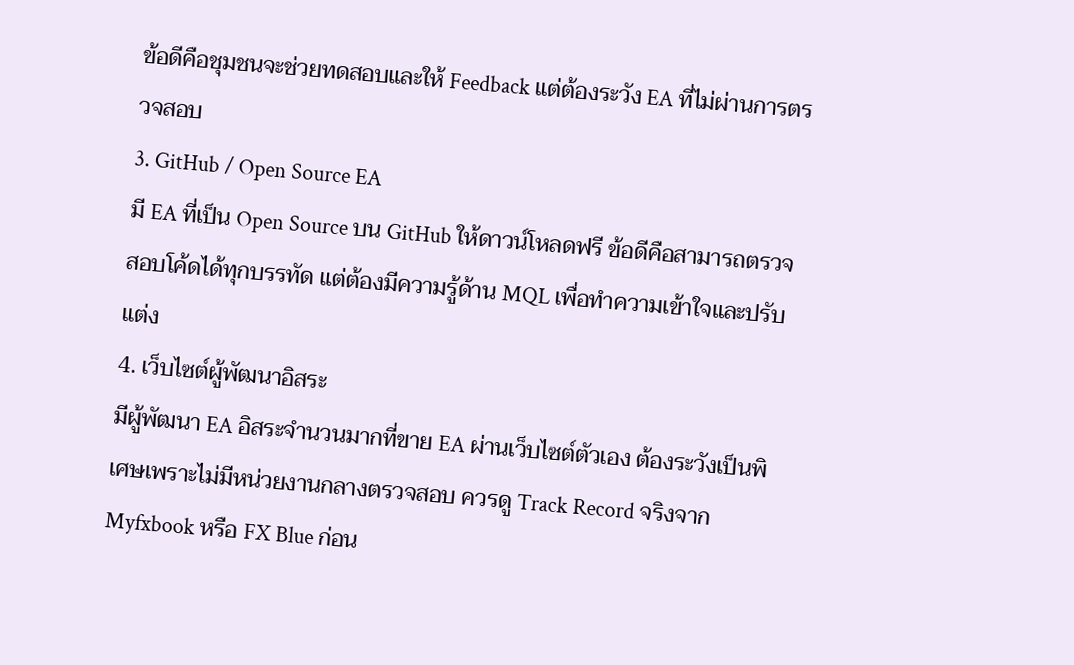ข้อดีคือชุมชนจะช่วยทดสอบและให้ Feedback แต่ต้องระวัง EA ที่ไม่ผ่านการตรวจสอบ
3. GitHub / Open Source EA
มี EA ที่เป็น Open Source บน GitHub ให้ดาวน์โหลดฟรี ข้อดีคือสามารถตรวจสอบโค้ดได้ทุกบรรทัด แต่ต้องมีความรู้ด้าน MQL เพื่อทำความเข้าใจและปรับแต่ง
4. เว็บไซต์ผู้พัฒนาอิสระ
มีผู้พัฒนา EA อิสระจำนวนมากที่ขาย EA ผ่านเว็บไซต์ตัวเอง ต้องระวังเป็นพิเศษเพราะไม่มีหน่วยงานกลางตรวจสอบ ควรดู Track Record จริงจาก Myfxbook หรือ FX Blue ก่อน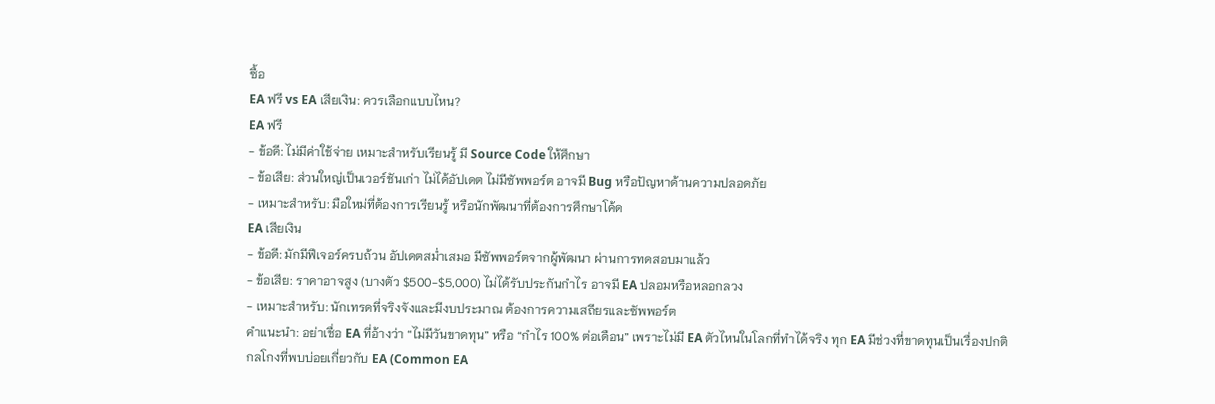ซื้อ
EA ฟรี vs EA เสียเงิน: ควรเลือกแบบไหน?
EA ฟรี
- ข้อดี: ไม่มีค่าใช้จ่าย เหมาะสำหรับเรียนรู้ มี Source Code ให้ศึกษา
- ข้อเสีย: ส่วนใหญ่เป็นเวอร์ชันเก่า ไม่ได้อัปเดต ไม่มีซัพพอร์ต อาจมี Bug หรือปัญหาด้านความปลอดภัย
- เหมาะสำหรับ: มือใหม่ที่ต้องการเรียนรู้ หรือนักพัฒนาที่ต้องการศึกษาโค้ด
EA เสียเงิน
- ข้อดี: มักมีฟีเจอร์ครบถ้วน อัปเดตสม่ำเสมอ มีซัพพอร์ตจากผู้พัฒนา ผ่านการทดสอบมาแล้ว
- ข้อเสีย: ราคาอาจสูง (บางตัว $500-$5,000) ไม่ได้รับประกันกำไร อาจมี EA ปลอมหรือหลอกลวง
- เหมาะสำหรับ: นักเทรดที่จริงจังและมีงบประมาณ ต้องการความเสถียรและซัพพอร์ต
คำแนะนำ: อย่าเชื่อ EA ที่อ้างว่า “ไม่มีวันขาดทุน” หรือ “กำไร 100% ต่อเดือน” เพราะไม่มี EA ตัวไหนในโลกที่ทำได้จริง ทุก EA มีช่วงที่ขาดทุนเป็นเรื่องปกติ
กลโกงที่พบบ่อยเกี่ยวกับ EA (Common EA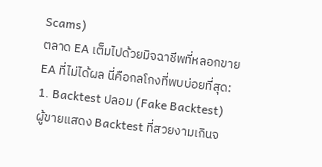Scams)
ตลาด EA เต็มไปด้วยมิจฉาชีพที่หลอกขาย EA ที่ไม่ได้ผล นี่คือกลโกงที่พบบ่อยที่สุด:
1. Backtest ปลอม (Fake Backtest)
ผู้ขายแสดง Backtest ที่สวยงามเกินจ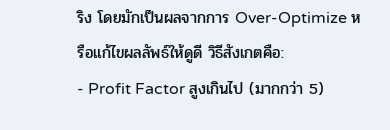ริง โดยมักเป็นผลจากการ Over-Optimize หรือแก้ไขผลลัพธ์ให้ดูดี วิธีสังเกตคือ:
- Profit Factor สูงเกินไป (มากกว่า 5)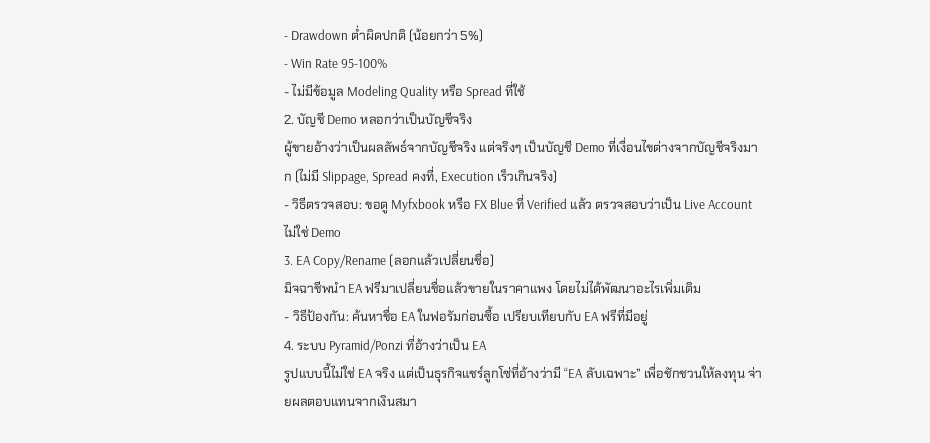- Drawdown ต่ำผิดปกติ (น้อยกว่า 5%)
- Win Rate 95-100%
- ไม่มีข้อมูล Modeling Quality หรือ Spread ที่ใช้
2. บัญชี Demo หลอกว่าเป็นบัญชีจริง
ผู้ขายอ้างว่าเป็นผลลัพธ์จากบัญชีจริง แต่จริงๆ เป็นบัญชี Demo ที่เงื่อนไขต่างจากบัญชีจริงมาก (ไม่มี Slippage, Spread คงที่, Execution เร็วเกินจริง)
- วิธีตรวจสอบ: ขอดู Myfxbook หรือ FX Blue ที่ Verified แล้ว ตรวจสอบว่าเป็น Live Account ไม่ใช่ Demo
3. EA Copy/Rename (ลอกแล้วเปลี่ยนชื่อ)
มิจฉาชีพนำ EA ฟรีมาเปลี่ยนชื่อแล้วขายในราคาแพง โดยไม่ได้พัฒนาอะไรเพิ่มเติม
- วิธีป้องกัน: ค้นหาชื่อ EA ในฟอรัมก่อนซื้อ เปรียบเทียบกับ EA ฟรีที่มีอยู่
4. ระบบ Pyramid/Ponzi ที่อ้างว่าเป็น EA
รูปแบบนี้ไม่ใช่ EA จริง แต่เป็นธุรกิจแชร์ลูกโซ่ที่อ้างว่ามี “EA ลับเฉพาะ” เพื่อชักชวนให้ลงทุน จ่ายผลตอบแทนจากเงินสมา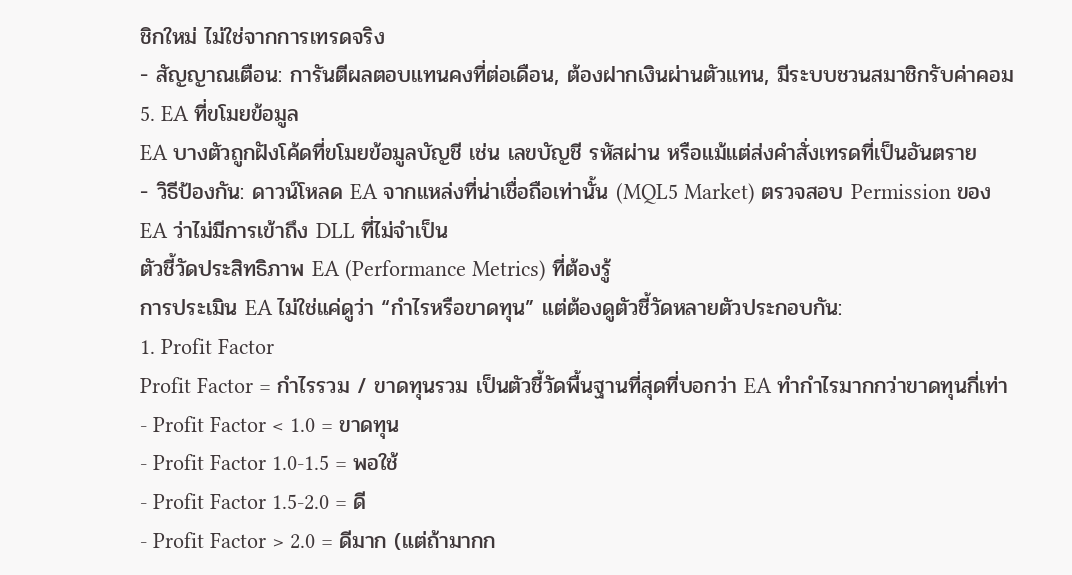ชิกใหม่ ไม่ใช่จากการเทรดจริง
- สัญญาณเตือน: การันตีผลตอบแทนคงที่ต่อเดือน, ต้องฝากเงินผ่านตัวแทน, มีระบบชวนสมาชิกรับค่าคอม
5. EA ที่ขโมยข้อมูล
EA บางตัวถูกฝังโค้ดที่ขโมยข้อมูลบัญชี เช่น เลขบัญชี รหัสผ่าน หรือแม้แต่ส่งคำสั่งเทรดที่เป็นอันตราย
- วิธีป้องกัน: ดาวน์โหลด EA จากแหล่งที่น่าเชื่อถือเท่านั้น (MQL5 Market) ตรวจสอบ Permission ของ EA ว่าไม่มีการเข้าถึง DLL ที่ไม่จำเป็น
ตัวชี้วัดประสิทธิภาพ EA (Performance Metrics) ที่ต้องรู้
การประเมิน EA ไม่ใช่แค่ดูว่า “กำไรหรือขาดทุน” แต่ต้องดูตัวชี้วัดหลายตัวประกอบกัน:
1. Profit Factor
Profit Factor = กำไรรวม / ขาดทุนรวม เป็นตัวชี้วัดพื้นฐานที่สุดที่บอกว่า EA ทำกำไรมากกว่าขาดทุนกี่เท่า
- Profit Factor < 1.0 = ขาดทุน
- Profit Factor 1.0-1.5 = พอใช้
- Profit Factor 1.5-2.0 = ดี
- Profit Factor > 2.0 = ดีมาก (แต่ถ้ามากก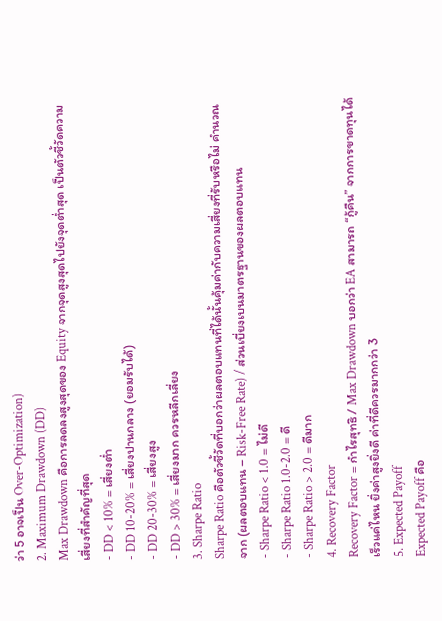ว่า 5 อาจเป็น Over-Optimization)
2. Maximum Drawdown (DD)
Max Drawdown คือการลดลงสูงสุดของ Equity จากจุดสูงสุดไปยังจุดต่ำสุด เป็นตัวชี้วัดความเสี่ยงที่สำคัญที่สุด
- DD < 10% = เสี่ยงต่ำ
- DD 10-20% = เสี่ยงปานกลาง (ยอมรับได้)
- DD 20-30% = เสี่ยงสูง
- DD > 30% = เสี่ยงมาก ควรหลีกเลี่ยง
3. Sharpe Ratio
Sharpe Ratio คือตัวชี้วัดที่บอกว่าผลตอบแทนที่ได้นั้นคุ้มค่ากับความเสี่ยงที่รับหรือไม่ คำนวณจาก (ผลตอบแทน – Risk-Free Rate) / ส่วนเบี่ยงเบนมาตรฐานของผลตอบแทน
- Sharpe Ratio < 1.0 = ไม่ดี
- Sharpe Ratio 1.0-2.0 = ดี
- Sharpe Ratio > 2.0 = ดีมาก
4. Recovery Factor
Recovery Factor = กำไรสุทธิ / Max Drawdown บอกว่า EA สามารถ “กู้คืน” จากการขาดทุนได้เร็วแค่ไหน ยิ่งค่าสูงยิ่งดี ค่าที่ดีควรมากกว่า 3
5. Expected Payoff
Expected Payoff คือ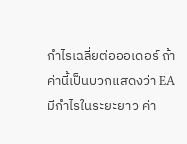กำไรเฉลี่ยต่อออเดอร์ ถ้าค่านี้เป็นบวกแสดงว่า EA มีกำไรในระยะยาว ค่า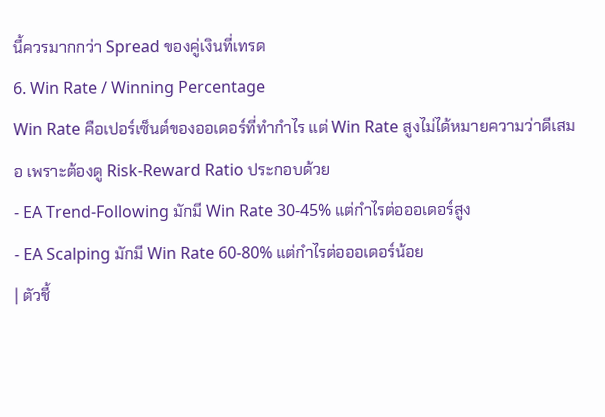นี้ควรมากกว่า Spread ของคู่เงินที่เทรด
6. Win Rate / Winning Percentage
Win Rate คือเปอร์เซ็นต์ของออเดอร์ที่ทำกำไร แต่ Win Rate สูงไม่ได้หมายความว่าดีเสมอ เพราะต้องดู Risk-Reward Ratio ประกอบด้วย
- EA Trend-Following มักมี Win Rate 30-45% แต่กำไรต่อออเดอร์สูง
- EA Scalping มักมี Win Rate 60-80% แต่กำไรต่อออเดอร์น้อย
| ตัวชี้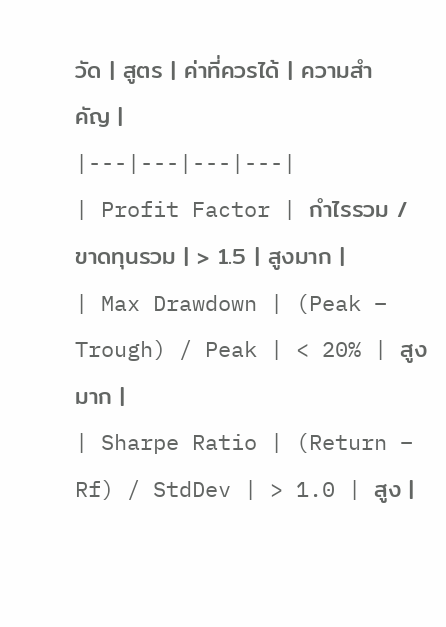วัด | สูตร | ค่าที่ควรได้ | ความสำคัญ |
|---|---|---|---|
| Profit Factor | กำไรรวม / ขาดทุนรวม | > 1.5 | สูงมาก |
| Max Drawdown | (Peak – Trough) / Peak | < 20% | สูงมาก |
| Sharpe Ratio | (Return – Rf) / StdDev | > 1.0 | สูง |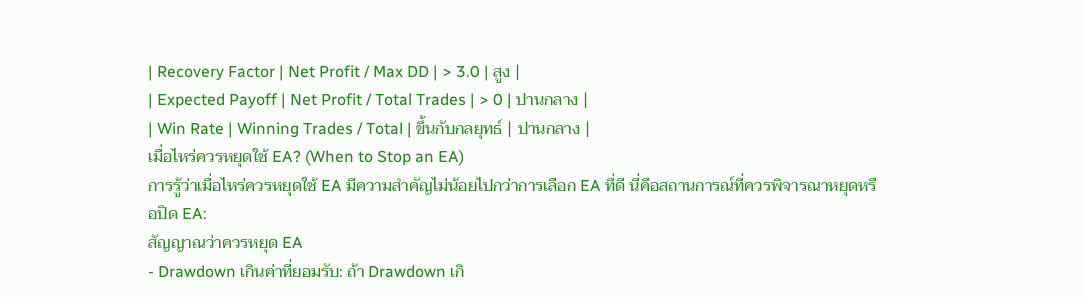| Recovery Factor | Net Profit / Max DD | > 3.0 | สูง |
| Expected Payoff | Net Profit / Total Trades | > 0 | ปานกลาง |
| Win Rate | Winning Trades / Total | ขึ้นกับกลยุทธ์ | ปานกลาง |
เมื่อไหร่ควรหยุดใช้ EA? (When to Stop an EA)
การรู้ว่าเมื่อไหร่ควรหยุดใช้ EA มีความสำคัญไม่น้อยไปกว่าการเลือก EA ที่ดี นี่คือสถานการณ์ที่ควรพิจารณาหยุดหรือปิด EA:
สัญญาณว่าควรหยุด EA
- Drawdown เกินค่าที่ยอมรับ: ถ้า Drawdown เกิ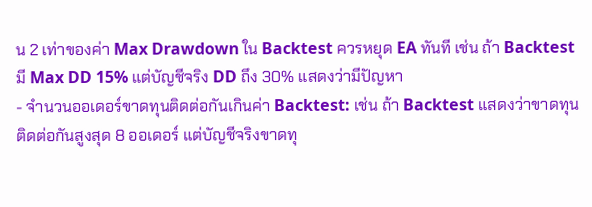น 2 เท่าของค่า Max Drawdown ใน Backtest ควรหยุด EA ทันที เช่น ถ้า Backtest มี Max DD 15% แต่บัญชีจริง DD ถึง 30% แสดงว่ามีปัญหา
- จำนวนออเดอร์ขาดทุนติดต่อกันเกินค่า Backtest: เช่น ถ้า Backtest แสดงว่าขาดทุนติดต่อกันสูงสุด 8 ออเดอร์ แต่บัญชีจริงขาดทุ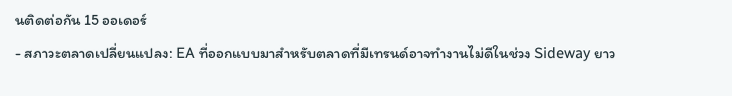นติดต่อกัน 15 ออเดอร์
- สภาวะตลาดเปลี่ยนแปลง: EA ที่ออกแบบมาสำหรับตลาดที่มีเทรนด์อาจทำงานไม่ดีในช่วง Sideway ยาว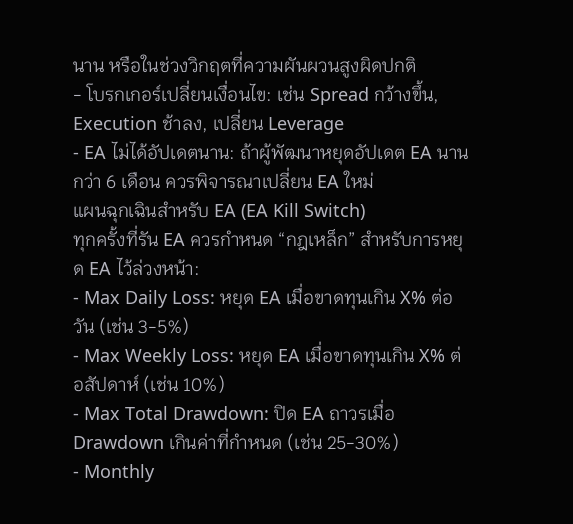นาน หรือในช่วงวิกฤตที่ความผันผวนสูงผิดปกติ
- โบรกเกอร์เปลี่ยนเงื่อนไข: เช่น Spread กว้างขึ้น, Execution ช้าลง, เปลี่ยน Leverage
- EA ไม่ได้อัปเดตนาน: ถ้าผู้พัฒนาหยุดอัปเดต EA นานกว่า 6 เดือน ควรพิจารณาเปลี่ยน EA ใหม่
แผนฉุกเฉินสำหรับ EA (EA Kill Switch)
ทุกครั้งที่รัน EA ควรกำหนด “กฎเหล็ก” สำหรับการหยุด EA ไว้ล่วงหน้า:
- Max Daily Loss: หยุด EA เมื่อขาดทุนเกิน X% ต่อวัน (เช่น 3-5%)
- Max Weekly Loss: หยุด EA เมื่อขาดทุนเกิน X% ต่อสัปดาห์ (เช่น 10%)
- Max Total Drawdown: ปิด EA ถาวรเมื่อ Drawdown เกินค่าที่กำหนด (เช่น 25-30%)
- Monthly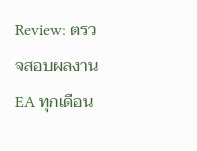Review: ตรวจสอบผลงาน EA ทุกเดือน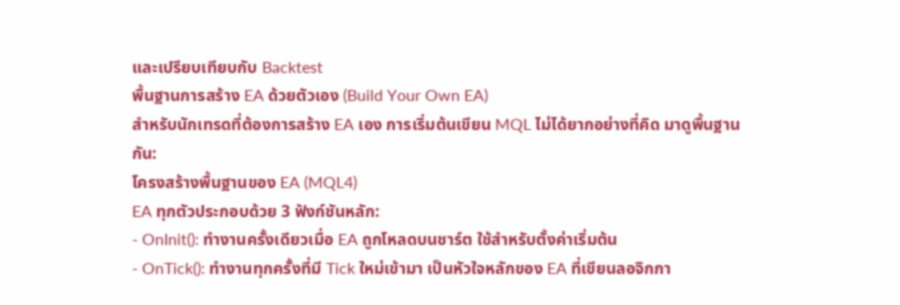และเปรียบเทียบกับ Backtest
พื้นฐานการสร้าง EA ด้วยตัวเอง (Build Your Own EA)
สำหรับนักเทรดที่ต้องการสร้าง EA เอง การเริ่มต้นเขียน MQL ไม่ได้ยากอย่างที่คิด มาดูพื้นฐานกัน:
โครงสร้างพื้นฐานของ EA (MQL4)
EA ทุกตัวประกอบด้วย 3 ฟังก์ชันหลัก:
- OnInit(): ทำงานครั้งเดียวเมื่อ EA ถูกโหลดบนชาร์ต ใช้สำหรับตั้งค่าเริ่มต้น
- OnTick(): ทำงานทุกครั้งที่มี Tick ใหม่เข้ามา เป็นหัวใจหลักของ EA ที่เขียนลอจิกกา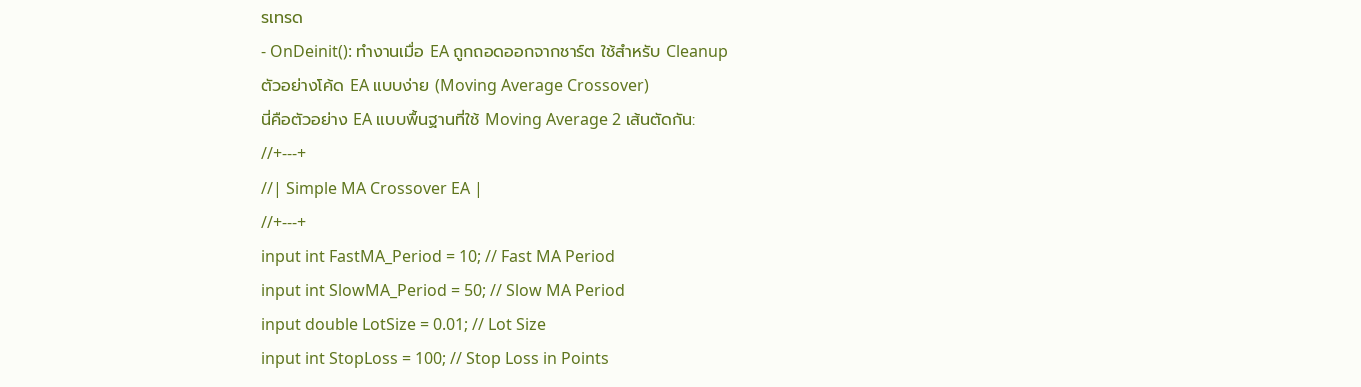รเทรด
- OnDeinit(): ทำงานเมื่อ EA ถูกถอดออกจากชาร์ต ใช้สำหรับ Cleanup
ตัวอย่างโค้ด EA แบบง่าย (Moving Average Crossover)
นี่คือตัวอย่าง EA แบบพื้นฐานที่ใช้ Moving Average 2 เส้นตัดกัน:
//+---+
//| Simple MA Crossover EA |
//+---+
input int FastMA_Period = 10; // Fast MA Period
input int SlowMA_Period = 50; // Slow MA Period
input double LotSize = 0.01; // Lot Size
input int StopLoss = 100; // Stop Loss in Points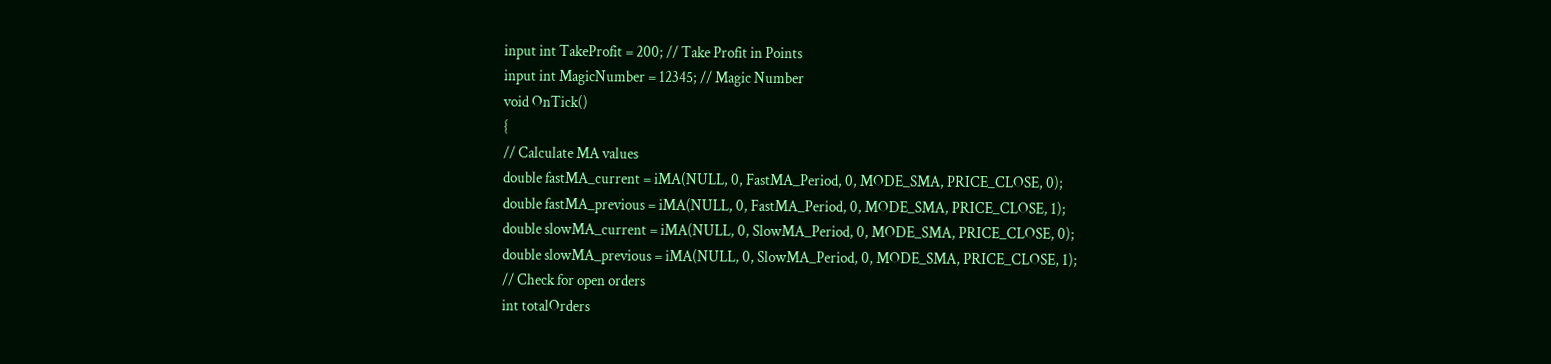input int TakeProfit = 200; // Take Profit in Points
input int MagicNumber = 12345; // Magic Number
void OnTick()
{
// Calculate MA values
double fastMA_current = iMA(NULL, 0, FastMA_Period, 0, MODE_SMA, PRICE_CLOSE, 0);
double fastMA_previous = iMA(NULL, 0, FastMA_Period, 0, MODE_SMA, PRICE_CLOSE, 1);
double slowMA_current = iMA(NULL, 0, SlowMA_Period, 0, MODE_SMA, PRICE_CLOSE, 0);
double slowMA_previous = iMA(NULL, 0, SlowMA_Period, 0, MODE_SMA, PRICE_CLOSE, 1);
// Check for open orders
int totalOrders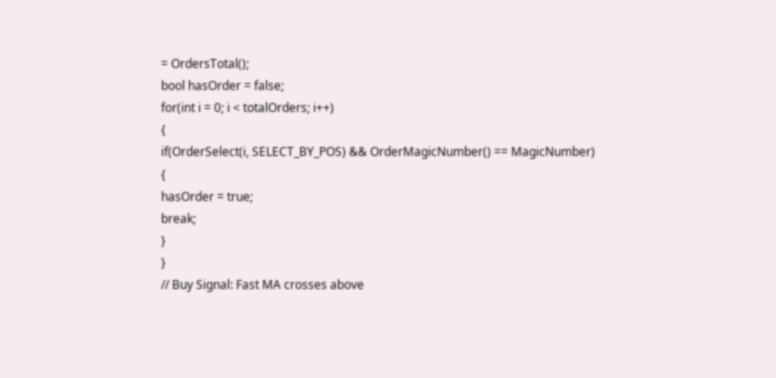= OrdersTotal();
bool hasOrder = false;
for(int i = 0; i < totalOrders; i++)
{
if(OrderSelect(i, SELECT_BY_POS) && OrderMagicNumber() == MagicNumber)
{
hasOrder = true;
break;
}
}
// Buy Signal: Fast MA crosses above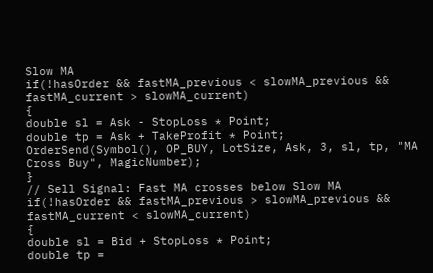Slow MA
if(!hasOrder && fastMA_previous < slowMA_previous && fastMA_current > slowMA_current)
{
double sl = Ask - StopLoss * Point;
double tp = Ask + TakeProfit * Point;
OrderSend(Symbol(), OP_BUY, LotSize, Ask, 3, sl, tp, "MA Cross Buy", MagicNumber);
}
// Sell Signal: Fast MA crosses below Slow MA
if(!hasOrder && fastMA_previous > slowMA_previous && fastMA_current < slowMA_current)
{
double sl = Bid + StopLoss * Point;
double tp =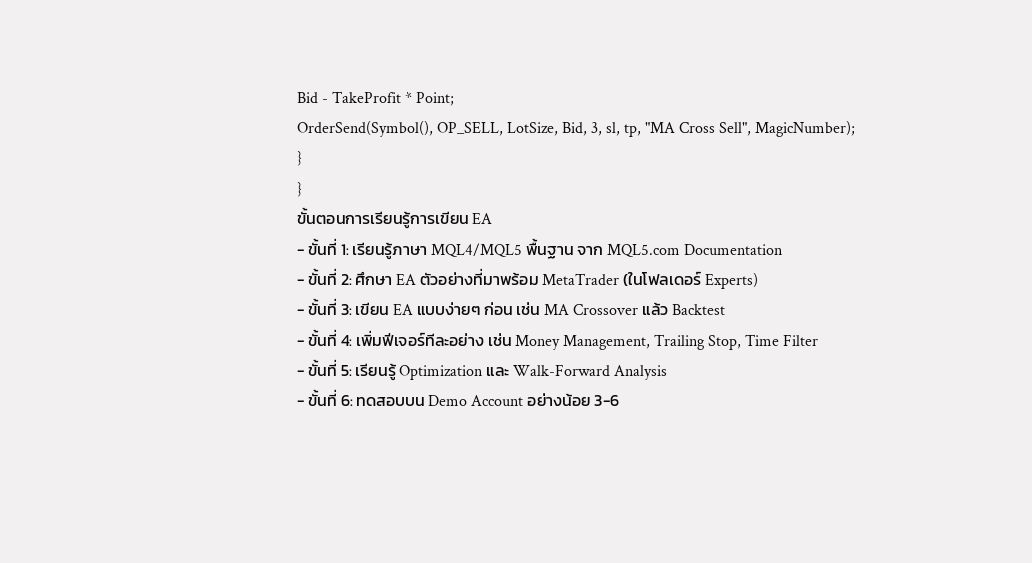Bid - TakeProfit * Point;
OrderSend(Symbol(), OP_SELL, LotSize, Bid, 3, sl, tp, "MA Cross Sell", MagicNumber);
}
}
ขั้นตอนการเรียนรู้การเขียน EA
- ขั้นที่ 1: เรียนรู้ภาษา MQL4/MQL5 พื้นฐาน จาก MQL5.com Documentation
- ขั้นที่ 2: ศึกษา EA ตัวอย่างที่มาพร้อม MetaTrader (ในโฟลเดอร์ Experts)
- ขั้นที่ 3: เขียน EA แบบง่ายๆ ก่อน เช่น MA Crossover แล้ว Backtest
- ขั้นที่ 4: เพิ่มฟีเจอร์ทีละอย่าง เช่น Money Management, Trailing Stop, Time Filter
- ขั้นที่ 5: เรียนรู้ Optimization และ Walk-Forward Analysis
- ขั้นที่ 6: ทดสอบบน Demo Account อย่างน้อย 3-6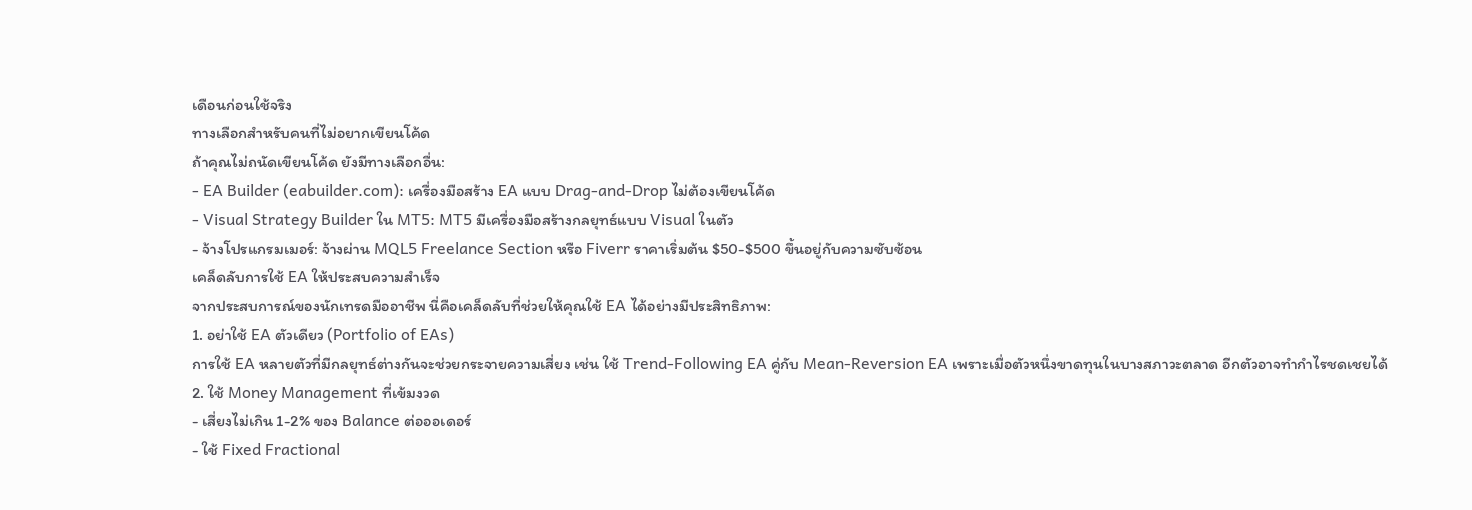เดือนก่อนใช้จริง
ทางเลือกสำหรับคนที่ไม่อยากเขียนโค้ด
ถ้าคุณไม่ถนัดเขียนโค้ด ยังมีทางเลือกอื่น:
- EA Builder (eabuilder.com): เครื่องมือสร้าง EA แบบ Drag-and-Drop ไม่ต้องเขียนโค้ด
- Visual Strategy Builder ใน MT5: MT5 มีเครื่องมือสร้างกลยุทธ์แบบ Visual ในตัว
- จ้างโปรแกรมเมอร์: จ้างผ่าน MQL5 Freelance Section หรือ Fiverr ราคาเริ่มต้น $50-$500 ขึ้นอยู่กับความซับซ้อน
เคล็ดลับการใช้ EA ให้ประสบความสำเร็จ
จากประสบการณ์ของนักเทรดมืออาชีพ นี่คือเคล็ดลับที่ช่วยให้คุณใช้ EA ได้อย่างมีประสิทธิภาพ:
1. อย่าใช้ EA ตัวเดียว (Portfolio of EAs)
การใช้ EA หลายตัวที่มีกลยุทธ์ต่างกันจะช่วยกระจายความเสี่ยง เช่น ใช้ Trend-Following EA คู่กับ Mean-Reversion EA เพราะเมื่อตัวหนึ่งขาดทุนในบางสภาวะตลาด อีกตัวอาจทำกำไรชดเชยได้
2. ใช้ Money Management ที่เข้มงวด
- เสี่ยงไม่เกิน 1-2% ของ Balance ต่อออเดอร์
- ใช้ Fixed Fractional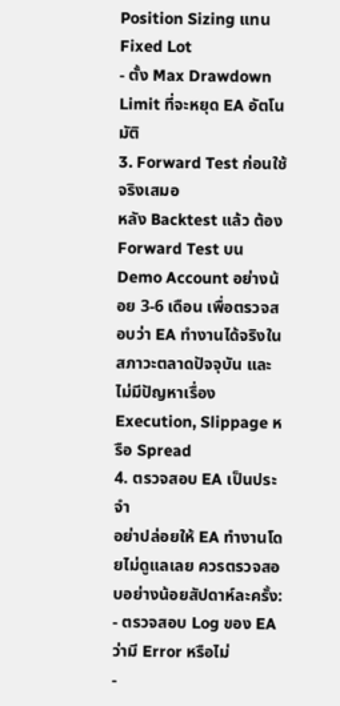Position Sizing แทน Fixed Lot
- ตั้ง Max Drawdown Limit ที่จะหยุด EA อัตโนมัติ
3. Forward Test ก่อนใช้จริงเสมอ
หลัง Backtest แล้ว ต้อง Forward Test บน Demo Account อย่างน้อย 3-6 เดือน เพื่อตรวจสอบว่า EA ทำงานได้จริงในสภาวะตลาดปัจจุบัน และไม่มีปัญหาเรื่อง Execution, Slippage หรือ Spread
4. ตรวจสอบ EA เป็นประจำ
อย่าปล่อยให้ EA ทำงานโดยไม่ดูแลเลย ควรตรวจสอบอย่างน้อยสัปดาห์ละครั้ง:
- ตรวจสอบ Log ของ EA ว่ามี Error หรือไม่
-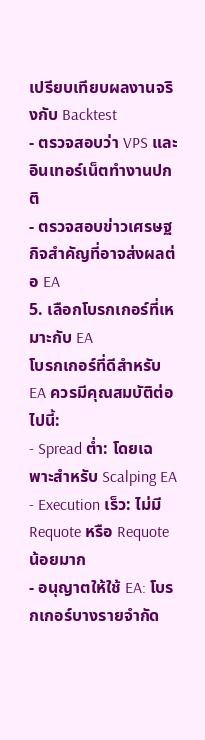เปรียบเทียบผลงานจริงกับ Backtest
- ตรวจสอบว่า VPS และอินเทอร์เน็ตทำงานปกติ
- ตรวจสอบข่าวเศรษฐกิจสำคัญที่อาจส่งผลต่อ EA
5. เลือกโบรกเกอร์ที่เหมาะกับ EA
โบรกเกอร์ที่ดีสำหรับ EA ควรมีคุณสมบัติต่อไปนี้:
- Spread ต่ำ: โดยเฉพาะสำหรับ Scalping EA
- Execution เร็ว: ไม่มี Requote หรือ Requote น้อยมาก
- อนุญาตให้ใช้ EA: โบรกเกอร์บางรายจำกัด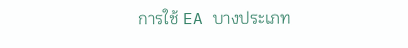การใช้ EA บางประเภท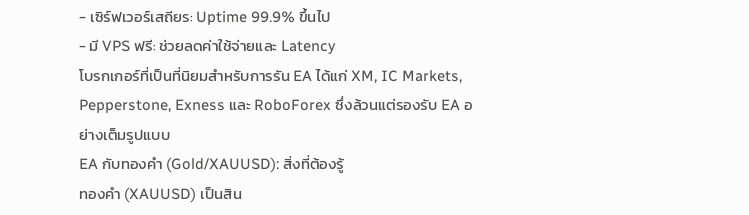- เซิร์ฟเวอร์เสถียร: Uptime 99.9% ขึ้นไป
- มี VPS ฟรี: ช่วยลดค่าใช้จ่ายและ Latency
โบรกเกอร์ที่เป็นที่นิยมสำหรับการรัน EA ได้แก่ XM, IC Markets, Pepperstone, Exness และ RoboForex ซึ่งล้วนแต่รองรับ EA อย่างเต็มรูปแบบ
EA กับทองคำ (Gold/XAUUSD): สิ่งที่ต้องรู้
ทองคำ (XAUUSD) เป็นสิน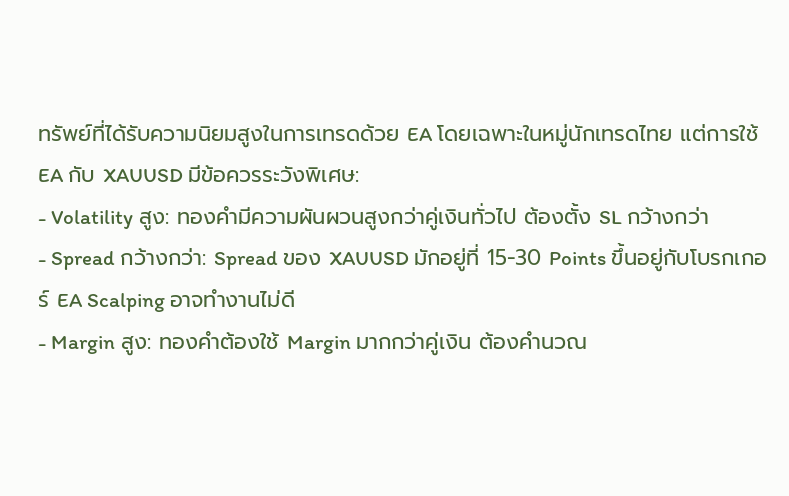ทรัพย์ที่ได้รับความนิยมสูงในการเทรดด้วย EA โดยเฉพาะในหมู่นักเทรดไทย แต่การใช้ EA กับ XAUUSD มีข้อควรระวังพิเศษ:
- Volatility สูง: ทองคำมีความผันผวนสูงกว่าคู่เงินทั่วไป ต้องตั้ง SL กว้างกว่า
- Spread กว้างกว่า: Spread ของ XAUUSD มักอยู่ที่ 15-30 Points ขึ้นอยู่กับโบรกเกอร์ EA Scalping อาจทำงานไม่ดี
- Margin สูง: ทองคำต้องใช้ Margin มากกว่าคู่เงิน ต้องคำนวณ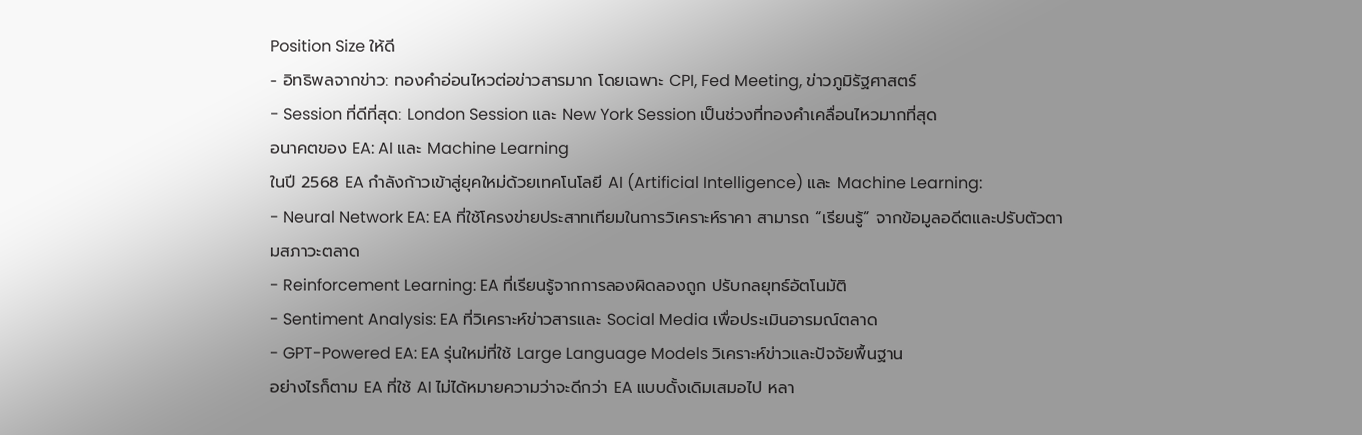Position Size ให้ดี
- อิทธิพลจากข่าว: ทองคำอ่อนไหวต่อข่าวสารมาก โดยเฉพาะ CPI, Fed Meeting, ข่าวภูมิรัฐศาสตร์
- Session ที่ดีที่สุด: London Session และ New York Session เป็นช่วงที่ทองคำเคลื่อนไหวมากที่สุด
อนาคตของ EA: AI และ Machine Learning
ในปี 2568 EA กำลังก้าวเข้าสู่ยุคใหม่ด้วยเทคโนโลยี AI (Artificial Intelligence) และ Machine Learning:
- Neural Network EA: EA ที่ใช้โครงข่ายประสาทเทียมในการวิเคราะห์ราคา สามารถ “เรียนรู้” จากข้อมูลอดีตและปรับตัวตามสภาวะตลาด
- Reinforcement Learning: EA ที่เรียนรู้จากการลองผิดลองถูก ปรับกลยุทธ์อัตโนมัติ
- Sentiment Analysis: EA ที่วิเคราะห์ข่าวสารและ Social Media เพื่อประเมินอารมณ์ตลาด
- GPT-Powered EA: EA รุ่นใหม่ที่ใช้ Large Language Models วิเคราะห์ข่าวและปัจจัยพื้นฐาน
อย่างไรก็ตาม EA ที่ใช้ AI ไม่ได้หมายความว่าจะดีกว่า EA แบบดั้งเดิมเสมอไป หลา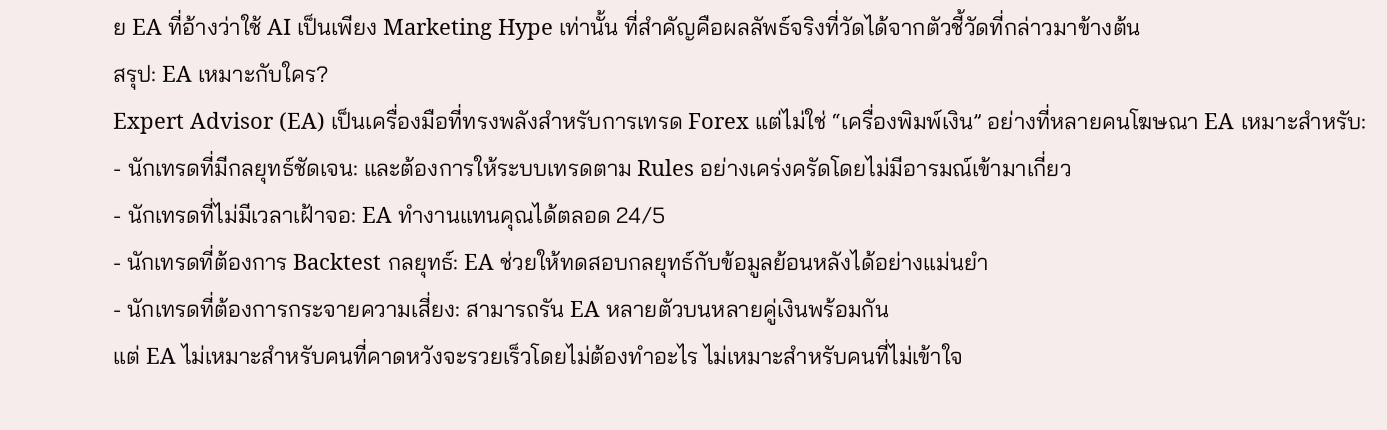ย EA ที่อ้างว่าใช้ AI เป็นเพียง Marketing Hype เท่านั้น ที่สำคัญคือผลลัพธ์จริงที่วัดได้จากตัวชี้วัดที่กล่าวมาข้างต้น
สรุป: EA เหมาะกับใคร?
Expert Advisor (EA) เป็นเครื่องมือที่ทรงพลังสำหรับการเทรด Forex แต่ไม่ใช่ “เครื่องพิมพ์เงิน” อย่างที่หลายคนโฆษณา EA เหมาะสำหรับ:
- นักเทรดที่มีกลยุทธ์ชัดเจน: และต้องการให้ระบบเทรดตาม Rules อย่างเคร่งครัดโดยไม่มีอารมณ์เข้ามาเกี่ยว
- นักเทรดที่ไม่มีเวลาเฝ้าจอ: EA ทำงานแทนคุณได้ตลอด 24/5
- นักเทรดที่ต้องการ Backtest กลยุทธ์: EA ช่วยให้ทดสอบกลยุทธ์กับข้อมูลย้อนหลังได้อย่างแม่นยำ
- นักเทรดที่ต้องการกระจายความเสี่ยง: สามารถรัน EA หลายตัวบนหลายคู่เงินพร้อมกัน
แต่ EA ไม่เหมาะสำหรับคนที่คาดหวังจะรวยเร็วโดยไม่ต้องทำอะไร ไม่เหมาะสำหรับคนที่ไม่เข้าใจ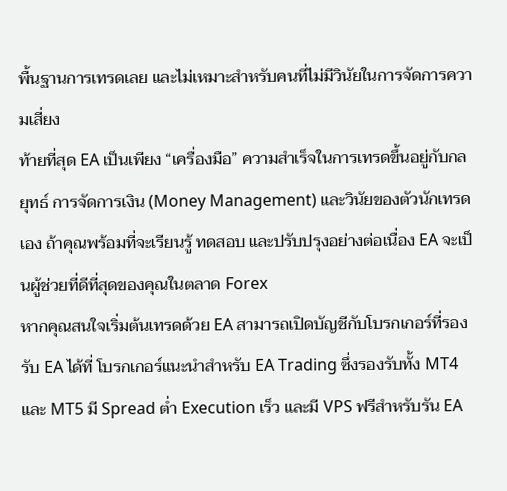พื้นฐานการเทรดเลย และไม่เหมาะสำหรับคนที่ไม่มีวินัยในการจัดการความเสี่ยง
ท้ายที่สุด EA เป็นเพียง “เครื่องมือ” ความสำเร็จในการเทรดขึ้นอยู่กับกลยุทธ์ การจัดการเงิน (Money Management) และวินัยของตัวนักเทรดเอง ถ้าคุณพร้อมที่จะเรียนรู้ ทดสอบ และปรับปรุงอย่างต่อเนื่อง EA จะเป็นผู้ช่วยที่ดีที่สุดของคุณในตลาด Forex
หากคุณสนใจเริ่มต้นเทรดด้วย EA สามารถเปิดบัญชีกับโบรกเกอร์ที่รองรับ EA ได้ที่ โบรกเกอร์แนะนำสำหรับ EA Trading ซึ่งรองรับทั้ง MT4 และ MT5 มี Spread ต่ำ Execution เร็ว และมี VPS ฟรีสำหรับรัน EA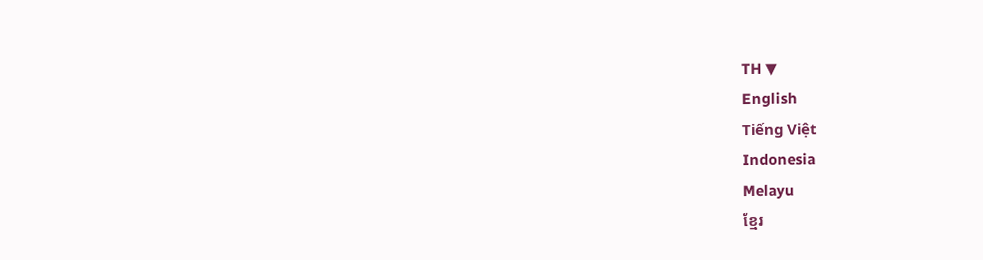TH ▼
English
Tiếng Việt
Indonesia
Melayu
ខ្មែរ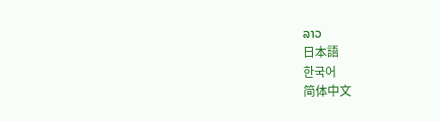ລາວ
日本語
한국어
简体中文